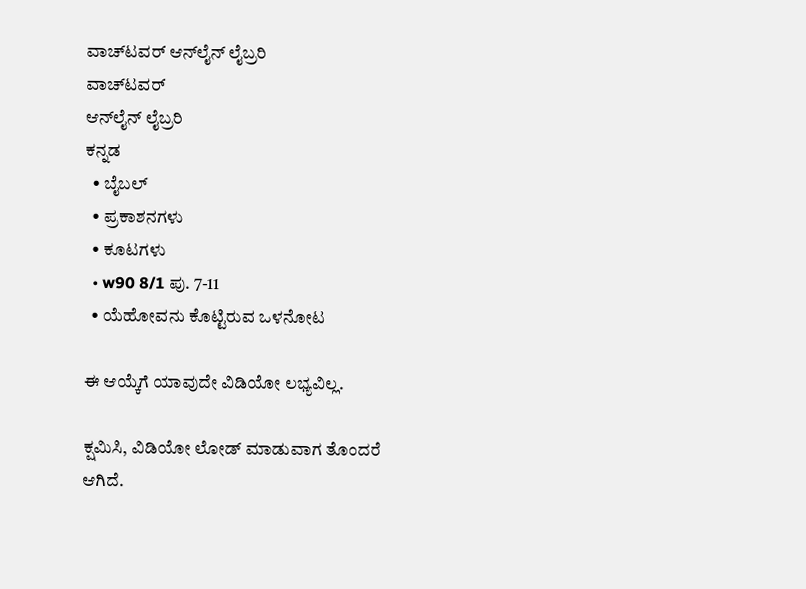ವಾಚ್‌ಟವರ್ ಆನ್‌ಲೈನ್ ಲೈಬ್ರರಿ
ವಾಚ್‌ಟವರ್
ಆನ್‌ಲೈನ್ ಲೈಬ್ರರಿ
ಕನ್ನಡ
  • ಬೈಬಲ್
  • ಪ್ರಕಾಶನಗಳು
  • ಕೂಟಗಳು
  • w90 8/1 ಪು. 7-11
  • ಯೆಹೋವನು ಕೊಟ್ಟಿರುವ ಒಳನೋಟ

ಈ ಆಯ್ಕೆಗೆ ಯಾವುದೇ ವಿಡಿಯೋ ಲಭ್ಯವಿಲ್ಲ.

ಕ್ಷಮಿಸಿ, ವಿಡಿಯೋ ಲೋಡ್ ಮಾಡುವಾಗ ತೊಂದರೆ ಆಗಿದೆ.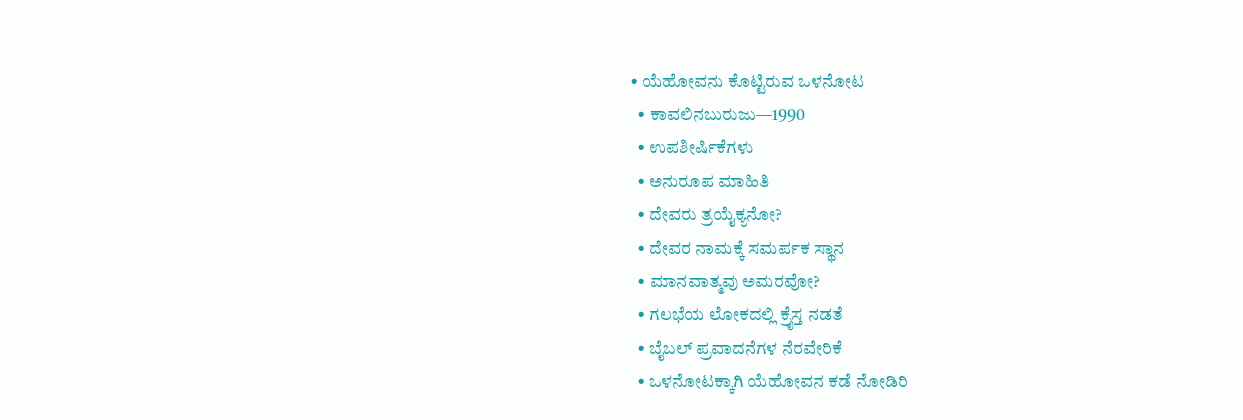• ಯೆಹೋವನು ಕೊಟ್ಟಿರುವ ಒಳನೋಟ
  • ಕಾವಲಿನಬುರುಜು—1990
  • ಉಪಶೀರ್ಷಿಕೆಗಳು
  • ಅನುರೂಪ ಮಾಹಿತಿ
  • ದೇವರು ತ್ರಯೈಕ್ಯನೋ?
  • ದೇವರ ನಾಮಕ್ಕೆ ಸಮರ್ಪಕ ಸ್ಥಾನ
  • ಮಾನವಾತ್ಮವು ಅಮರವೋ?
  • ಗಲಭೆಯ ಲೋಕದಲ್ಲಿ ಕ್ರೈಸ್ತ ನಡತೆ
  • ಬೈಬಲ್‌ ಪ್ರವಾದನೆಗಳ ನೆರವೇರಿಕೆ
  • ಒಳನೋಟಕ್ಕಾಗಿ ಯೆಹೋವನ ಕಡೆ ನೋಡಿರಿ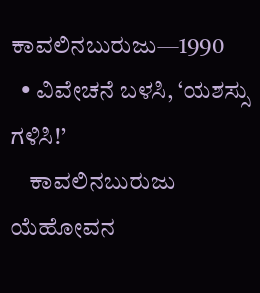ಕಾವಲಿನಬುರುಜು—1990
  • ವಿವೇಚನೆ ಬಳಸಿ, ‘ಯಶಸ್ಸು ಗಳಿಸಿ!’
    ಕಾವಲಿನಬುರುಜು ಯೆಹೋವನ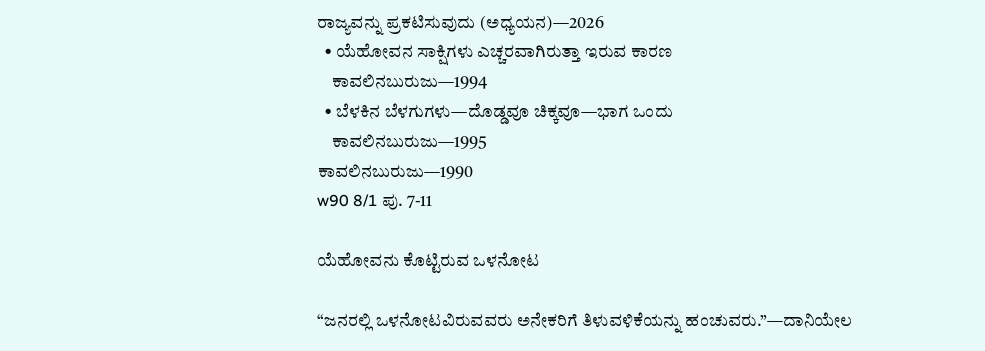ರಾಜ್ಯವನ್ನು ಪ್ರಕಟಿಸುವುದು (ಅಧ್ಯಯನ)—2026
  • ಯೆಹೋವನ ಸಾಕ್ಷಿಗಳು ಎಚ್ಚರವಾಗಿರುತ್ತಾ ಇರುವ ಕಾರಣ
    ಕಾವಲಿನಬುರುಜು—1994
  • ಬೆಳಕಿನ ಬೆಳಗುಗಳು—ದೊಡ್ಡವೂ ಚಿಕ್ಕವೂ—ಭಾಗ ಒಂದು
    ಕಾವಲಿನಬುರುಜು—1995
ಕಾವಲಿನಬುರುಜು—1990
w90 8/1 ಪು. 7-11

ಯೆಹೋವನು ಕೊಟ್ಟಿರುವ ಒಳನೋಟ

“ಜನರಲ್ಲಿ ಒಳನೋಟವಿರುವವರು ಅನೇಕರಿಗೆ ತಿಳುವಳಿಕೆಯನ್ನು ಹಂಚುವರು.”—ದಾನಿಯೇಲ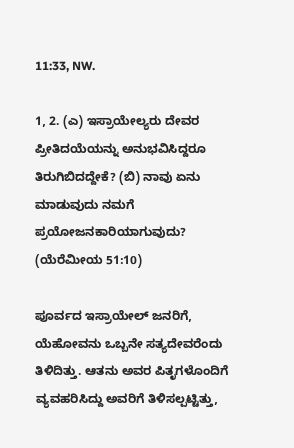11:33, NW.

1, 2. (ಎ) ಇಸ್ರಾಯೇಲ್ಯರು ದೇವರ ಪ್ರೀತಿದಯೆಯನ್ನು ಅನುಭವಿಸಿದ್ದರೂ ತಿರುಗಿಬಿದದ್ದೇಕೆ? (ಬಿ) ನಾವು ಏನು ಮಾಡುವುದು ನಮಗೆ ಪ್ರಯೋಜನಕಾರಿಯಾಗುವುದು? (ಯೆರೆಮೀಯ 51:10)

ಪೂರ್ವದ ಇಸ್ರಾಯೇಲ್‌ ಜನರಿಗೆ, ಯೆಹೋವನು ಒಬ್ಬನೇ ಸತ್ಯದೇವರೆಂದು ತಿಳಿದಿತ್ತು. ಆತನು ಅವರ ಪಿತೃಗಳೊಂದಿಗೆ ವ್ಯವಹರಿಸಿದ್ದು ಅವರಿಗೆ ತಿಳಿಸಲ್ಪಟ್ಟಿತ್ತು,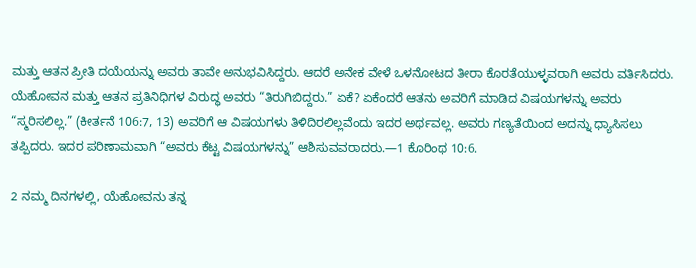ಮತ್ತು ಆತನ ಪ್ರೀತಿ ದಯೆಯನ್ನು ಅವರು ತಾವೇ ಅನುಭವಿಸಿದ್ದರು. ಆದರೆ ಅನೇಕ ವೇಳೆ ಒಳನೋಟದ ತೀರಾ ಕೊರತೆಯುಳ್ಳವರಾಗಿ ಅವರು ವರ್ತಿಸಿದರು. ಯೆಹೋವನ ಮತ್ತು ಆತನ ಪ್ರತಿನಿಧಿಗಳ ವಿರುದ್ಧ ಅವರು “ತಿರುಗಿಬಿದ್ದರು.” ಏಕೆ? ಏಕೆಂದರೆ ಆತನು ಅವರಿಗೆ ಮಾಡಿದ ವಿಷಯಗಳನ್ನು ಅವರು “ಸ್ಮರಿಸಲಿಲ್ಲ.” (ಕೀರ್ತನೆ 106:7, 13) ಅವರಿಗೆ ಆ ವಿಷಯಗಳು ತಿಳಿದಿರಲಿಲ್ಲವೆಂದು ಇದರ ಅರ್ಥವಲ್ಲ. ಅವರು ಗಣ್ಯತೆಯಿಂದ ಅದನ್ನು ಧ್ಯಾಸಿಸಲು ತಪ್ಪಿದರು. ಇದರ ಪರಿಣಾಮವಾಗಿ “ಅವರು ಕೆಟ್ಟ ವಿಷಯಗಳನ್ನು” ಆಶಿಸುವವರಾದರು.—1 ಕೊರಿಂಥ 10:6.

2 ನಮ್ಮ ದಿನಗಳಲ್ಲಿ, ಯೆಹೋವನು ತನ್ನ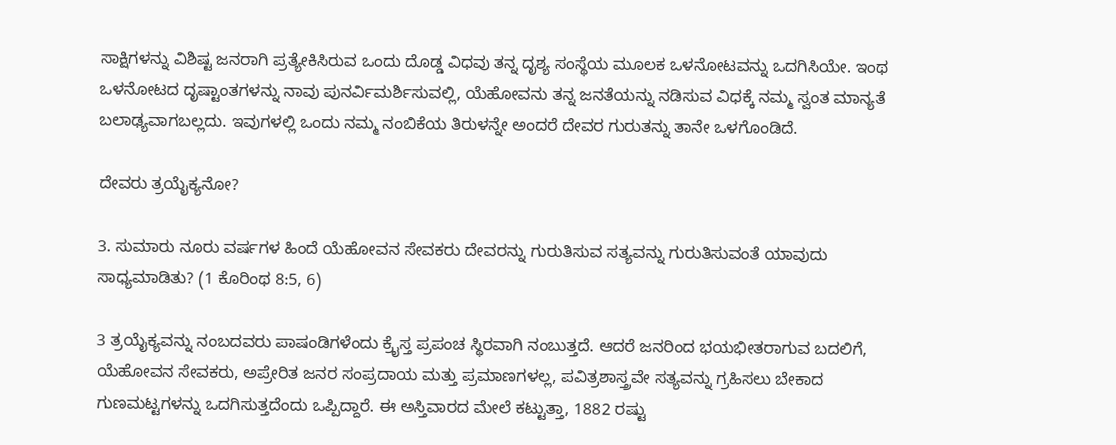ಸಾಕ್ಷಿಗಳನ್ನು ವಿಶಿಷ್ಟ ಜನರಾಗಿ ಪ್ರತ್ಯೇಕಿಸಿರುವ ಒಂದು ದೊಡ್ಡ ವಿಧವು ತನ್ನ ದೃಶ್ಯ ಸಂಸ್ಥೆಯ ಮೂಲಕ ಒಳನೋಟವನ್ನು ಒದಗಿಸಿಯೇ. ಇಂಥ ಒಳನೋಟದ ದೃಷ್ಟಾಂತಗಳನ್ನು ನಾವು ಪುನರ್ವಿಮರ್ಶಿಸುವಲ್ಲಿ, ಯೆಹೋವನು ತನ್ನ ಜನತೆಯನ್ನು ನಡಿಸುವ ವಿಧಕ್ಕೆ ನಮ್ಮ ಸ್ವಂತ ಮಾನ್ಯತೆ ಬಲಾಢ್ಯವಾಗಬಲ್ಲದು. ಇವುಗಳಲ್ಲಿ ಒಂದು ನಮ್ಮ ನಂಬಿಕೆಯ ತಿರುಳನ್ನೇ ಅಂದರೆ ದೇವರ ಗುರುತನ್ನು ತಾನೇ ಒಳಗೊಂಡಿದೆ.

ದೇವರು ತ್ರಯೈಕ್ಯನೋ?

3. ಸುಮಾರು ನೂರು ವರ್ಷಗಳ ಹಿಂದೆ ಯೆಹೋವನ ಸೇವಕರು ದೇವರನ್ನು ಗುರುತಿಸುವ ಸತ್ಯವನ್ನು ಗುರುತಿಸುವಂತೆ ಯಾವುದು ಸಾಧ್ಯಮಾಡಿತು? (1 ಕೊರಿಂಥ 8:5, 6)

3 ತ್ರಯೈಕ್ಯವನ್ನು ನಂಬದವರು ಪಾಷಂಡಿಗಳೆಂದು ಕ್ರೈಸ್ತ ಪ್ರಪಂಚ ಸ್ಥಿರವಾಗಿ ನಂಬುತ್ತದೆ. ಆದರೆ ಜನರಿಂದ ಭಯಭೀತರಾಗುವ ಬದಲಿಗೆ, ಯೆಹೋವನ ಸೇವಕರು, ಅಪ್ರೇರಿತ ಜನರ ಸಂಪ್ರದಾಯ ಮತ್ತು ಪ್ರಮಾಣಗಳಲ್ಲ, ಪವಿತ್ರಶಾಸ್ತ್ರವೇ ಸತ್ಯವನ್ನು ಗ್ರಹಿಸಲು ಬೇಕಾದ ಗುಣಮಟ್ಟಗಳನ್ನು ಒದಗಿಸುತ್ತದೆಂದು ಒಪ್ಪಿದ್ದಾರೆ. ಈ ಅಸ್ತಿವಾರದ ಮೇಲೆ ಕಟ್ಟುತ್ತಾ, 1882 ರಷ್ಟು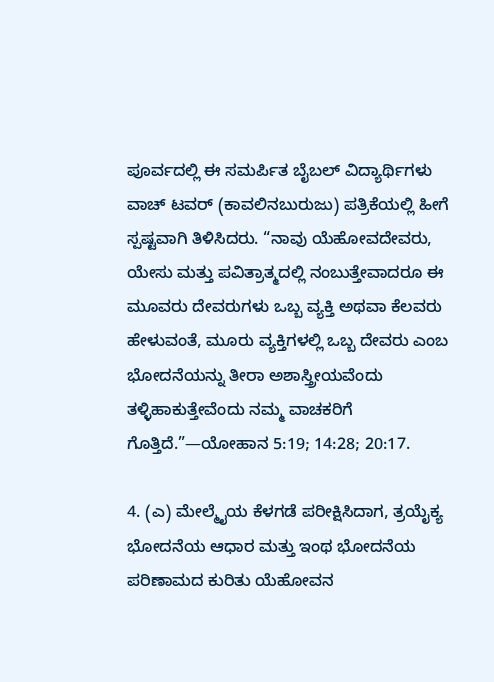ಪೂರ್ವದಲ್ಲಿ ಈ ಸಮರ್ಪಿತ ಬೈಬಲ್‌ ವಿದ್ಯಾರ್ಥಿಗಳು ವಾಚ್‌ ಟವರ್‌ (ಕಾವಲಿನಬುರುಜು) ಪತ್ರಿಕೆಯಲ್ಲಿ ಹೀಗೆ ಸ್ಪಷ್ಟವಾಗಿ ತಿಳಿಸಿದರು. “ನಾವು ಯೆಹೋವದೇವರು, ಯೇಸು ಮತ್ತು ಪವಿತ್ರಾತ್ಮದಲ್ಲಿ ನಂಬುತ್ತೇವಾದರೂ ಈ ಮೂವರು ದೇವರುಗಳು ಒಬ್ಬ ವ್ಯಕ್ತಿ ಅಥವಾ ಕೆಲವರು ಹೇಳುವಂತೆ, ಮೂರು ವ್ಯಕ್ತಿಗಳಲ್ಲಿ ಒಬ್ಬ ದೇವರು ಎಂಬ ಭೋದನೆಯನ್ನು ತೀರಾ ಅಶಾಸ್ತ್ರೀಯವೆಂದು ತಳ್ಳಿಹಾಕುತ್ತೇವೆಂದು ನಮ್ಮ ವಾಚಕರಿಗೆ ಗೊತ್ತಿದೆ.”—ಯೋಹಾನ 5:19; 14:28; 20:17.

4. (ಎ) ಮೇಲ್ಮೈಯ ಕೆಳಗಡೆ ಪರೀಕ್ಷಿಸಿದಾಗ, ತ್ರಯೈಕ್ಯ ಭೋದನೆಯ ಆಧಾರ ಮತ್ತು ಇಂಥ ಭೋದನೆಯ ಪರಿಣಾಮದ ಕುರಿತು ಯೆಹೋವನ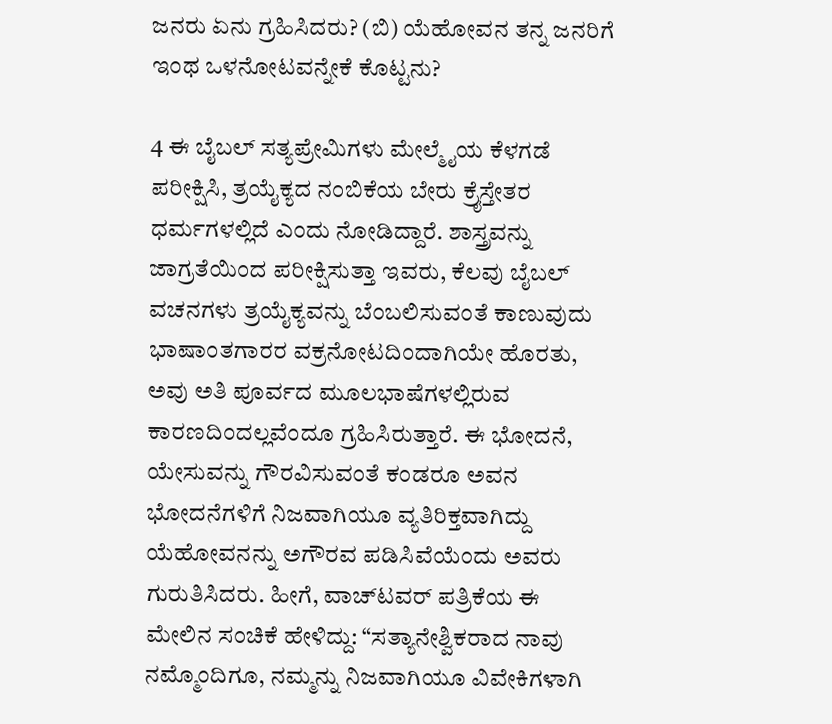ಜನರು ಏನು ಗ್ರಹಿಸಿದರು? (ಬಿ) ಯೆಹೋವನ ತನ್ನ ಜನರಿಗೆ ಇಂಥ ಒಳನೋಟವನ್ನೇಕೆ ಕೊಟ್ಟನು?

4 ಈ ಬೈಬಲ್‌ ಸತ್ಯಪ್ರೇಮಿಗಳು ಮೇಲ್ಮೈಯ ಕೆಳಗಡೆ ಪರೀಕ್ಷಿಸಿ, ತ್ರಯೈಕ್ಯದ ನಂಬಿಕೆಯ ಬೇರು ಕ್ರೈಸ್ತೇತರ ಧರ್ಮಗಳಲ್ಲಿದೆ ಎಂದು ನೋಡಿದ್ದಾರೆ. ಶಾಸ್ತ್ರವನ್ನು ಜಾಗ್ರತೆಯಿಂದ ಪರೀಕ್ಷಿಸುತ್ತಾ ಇವರು, ಕೆಲವು ಬೈಬಲ್‌ ವಚನಗಳು ತ್ರಯೈಕ್ಯವನ್ನು ಬೆಂಬಲಿಸುವಂತೆ ಕಾಣುವುದು ಭಾಷಾಂತಗಾರರ ವಕ್ರನೋಟದಿಂದಾಗಿಯೇ ಹೊರತು, ಅವು ಅತಿ ಪೂರ್ವದ ಮೂಲಭಾಷೆಗಳಲ್ಲಿರುವ ಕಾರಣದಿಂದಲ್ಲವೆಂದೂ ಗ್ರಹಿಸಿರುತ್ತಾರೆ. ಈ ಭೋದನೆ, ಯೇಸುವನ್ನು ಗೌರವಿಸುವಂತೆ ಕಂಡರೂ ಅವನ ಭೋದನೆಗಳಿಗೆ ನಿಜವಾಗಿಯೂ ವ್ಯತಿರಿಕ್ತವಾಗಿದ್ದು ಯೆಹೋವನನ್ನು ಅಗೌರವ ಪಡಿಸಿವೆಯೆಂದು ಅವರು ಗುರುತಿಸಿದರು. ಹೀಗೆ, ವಾಚ್‌ಟವರ್‌ ಪತ್ರಿಕೆಯ ಈ ಮೇಲಿನ ಸಂಚಿಕೆ ಹೇಳಿದ್ದು: “ಸತ್ಯಾನೇಶ್ವಿಕರಾದ ನಾವು ನಮ್ಮೊಂದಿಗೂ, ನಮ್ಮನ್ನು ನಿಜವಾಗಿಯೂ ವಿವೇಕಿಗಳಾಗಿ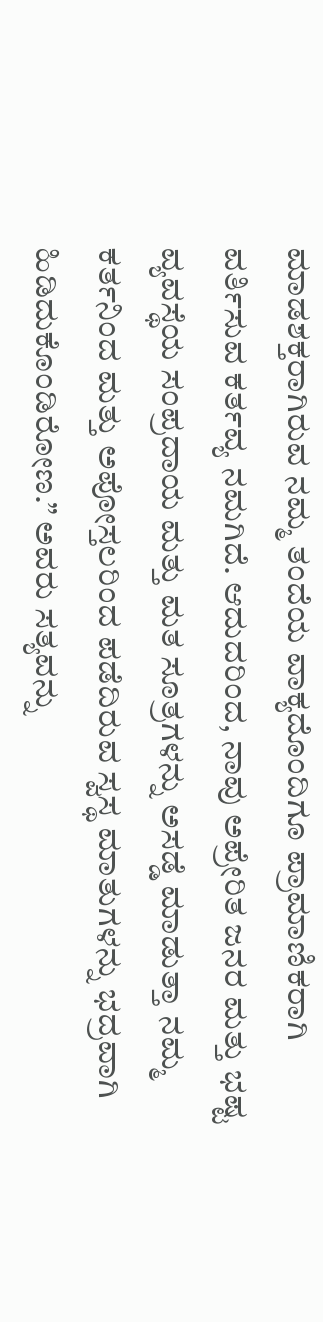ಮಾಡಶಕ್ತರಾಗಿರುವ ನಮ್ಮ ತಂದೆಯ ವಾಕ್ಯದೊಂದಿಗೂ ಪ್ರಾಮಾಣಿಕರಾಗಿ ವರ್ತಿಸುವ ಕರ್ತವ್ಯ ನಮಗಿದೆ. ಆದುದರಿಂದ, ನಾವು ಅಪ್ರೇರಿತ ಜನರ ಮತ್ತು ಭಷ್ಟ ವ್ಯವಸ್ಥೆಯ ಸಂಪ್ರದಾಯ ಮತ್ತು ಮತ ಸೂತ್ರಗಳನ್ನು ಅಸಡ್ಡೆ ಮಾಡುತ್ತಾ ನಮ್ಮ ಕರ್ತನಿಂದ ಮತ್ತು ಅಪೋಸ್ತಲರಿಂದ ಪಡೆದಿರುವ ಸ್ವಸ್ಥ ಮಾತುಗಳನ್ನು ಭದ್ರವಾಗಿ ಹಿಡಿದುಕೊಂಡಿರೋಣ.” ಅವರು ಸತ್ಯವನ್ನು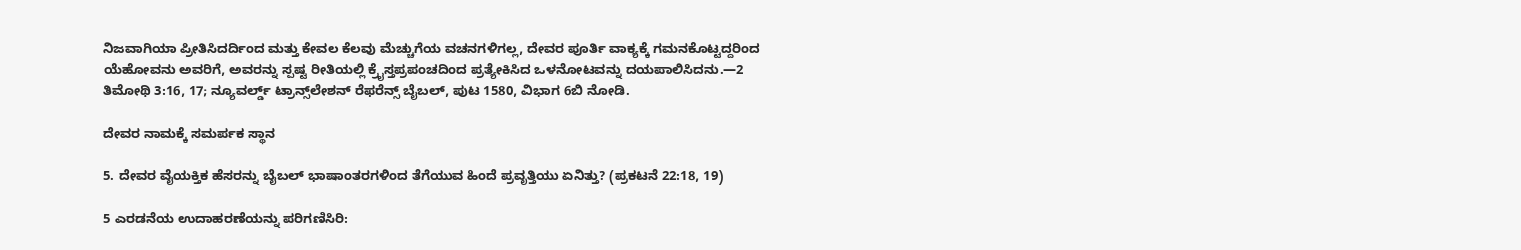ನಿಜವಾಗಿಯಾ ಪ್ರೀತಿಸಿದರ್ದಿಂದ ಮತ್ತು ಕೇವಲ ಕೆಲವು ಮೆಚ್ಚುಗೆಯ ವಚನಗಳಿಗಲ್ಲ, ದೇವರ ಪೂರ್ತಿ ವಾಕ್ಯಕ್ಕೆ ಗಮನಕೊಟ್ಟದ್ದರಿಂದ ಯೆಹೋವನು ಅವರಿಗೆ, ಅವರನ್ನು ಸ್ಪಷ್ಟ ರೀತಿಯಲ್ಲಿ ಕ್ರೈಸ್ತಪ್ರಪಂಚದಿಂದ ಪ್ರತ್ಯೇಕಿಸಿದ ಒಳನೋಟವನ್ನು ದಯಪಾಲಿಸಿದನು.—2 ತಿಮೋಥಿ 3:16, 17; ನ್ಯೂವರ್ಲ್ಡ್‌ ಟ್ರಾನ್ಸ್‌ಲೇಶನ್‌ ರೆಫರೆನ್ಸ್‌ ಬೈಬಲ್‌, ಪುಟ 1580, ವಿಭಾಗ 6ಬಿ ನೋಡಿ.

ದೇವರ ನಾಮಕ್ಕೆ ಸಮರ್ಪಕ ಸ್ಥಾನ

5. ದೇವರ ವೈಯಕ್ತಿಕ ಹೆಸರನ್ನು ಬೈಬಲ್‌ ಭಾಷಾಂತರಗಳಿಂದ ತೆಗೆಯುವ ಹಿಂದೆ ಪ್ರವೃತ್ತಿಯು ಏನಿತ್ತು? (ಪ್ರಕಟನೆ 22:18, 19)

5 ಎರಡನೆಯ ಉದಾಹರಣೆಯನ್ನು ಪರಿಗಣಿಸಿರಿ: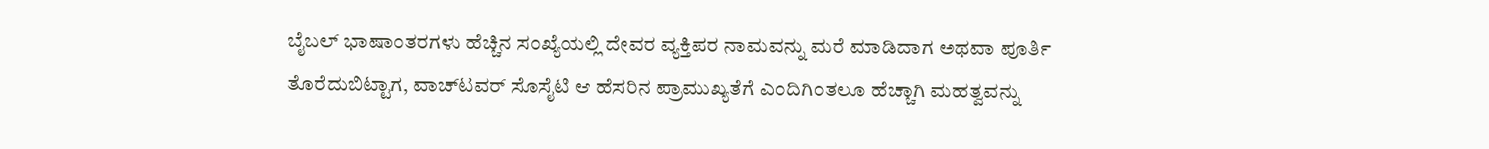ಬೈಬಲ್‌ ಭಾಷಾಂತರಗಳು ಹೆಚ್ಚಿನ ಸಂಖ್ಯೆಯಲ್ಲಿ ದೇವರ ವ್ಯಕ್ತಿಪರ ನಾಮವನ್ನು ಮರೆ ಮಾಡಿದಾಗ ಅಥವಾ ಪೂರ್ತಿ ತೊರೆದುಬಿಟ್ಟಾಗ, ವಾಚ್‌ಟವರ್‌ ಸೊಸೈಟಿ ಆ ಹೆಸರಿನ ಪ್ರಾಮುಖ್ಯತೆಗೆ ಎಂದಿಗಿಂತಲೂ ಹೆಚ್ಚಾಗಿ ಮಹತ್ವವನ್ನು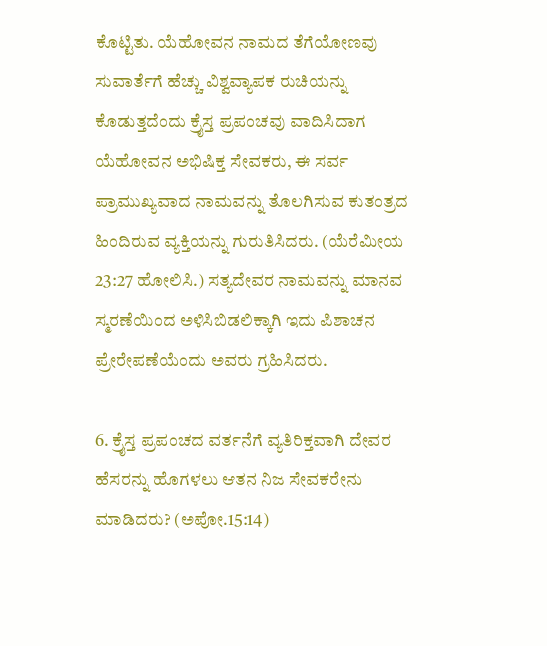ಕೊಟ್ಟಿತು. ಯೆಹೋವನ ನಾಮದ ತೆಗೆಯೋಣವು ಸುವಾರ್ತೆಗೆ ಹೆಚ್ಚು ವಿಶ್ವವ್ಯಾಪಕ ರುಚಿಯನ್ನು ಕೊಡುತ್ತದೆಂದು ಕ್ರೈಸ್ತ ಪ್ರಪಂಚವು ವಾದಿಸಿದಾಗ ಯೆಹೋವನ ಅಭಿಷಿಕ್ತ ಸೇವಕರು, ಈ ಸರ್ವ ಪ್ರಾಮುಖ್ಯವಾದ ನಾಮವನ್ನು ತೊಲಗಿಸುವ ಕುತಂತ್ರದ ಹಿಂದಿರುವ ವ್ಯಕ್ತಿಯನ್ನು ಗುರುತಿಸಿದರು. (ಯೆರೆಮೀಯ 23:27 ಹೋಲಿಸಿ.) ಸತ್ಯದೇವರ ನಾಮವನ್ನು ಮಾನವ ಸ್ಮರಣೆಯಿಂದ ಅಳಿಸಿಬಿಡಲಿಕ್ಕಾಗಿ ಇದು ಪಿಶಾಚನ ಪ್ರೇರೇಪಣೆಯೆಂದು ಅವರು ಗ್ರಹಿಸಿದರು.

6. ಕ್ರೈಸ್ತ ಪ್ರಪಂಚದ ವರ್ತನೆಗೆ ವ್ಯತಿರಿಕ್ತವಾಗಿ ದೇವರ ಹೆಸರನ್ನು ಹೊಗಳಲು ಆತನ ನಿಜ ಸೇವಕರೇನು ಮಾಡಿದರು? (ಅಪೋ.15:14)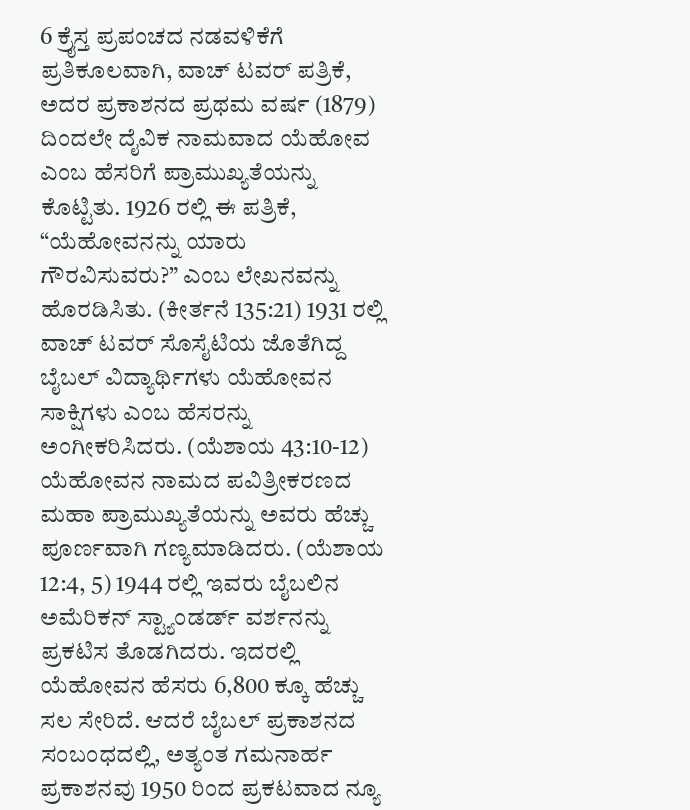6 ಕ್ರೈಸ್ತ ಪ್ರಪಂಚದ ನಡವಳಿಕೆಗೆ ಪ್ರತಿಕೂಲವಾಗಿ, ವಾಚ್‌ ಟವರ್‌ ಪತ್ರಿಕೆ, ಅದರ ಪ್ರಕಾಶನದ ಪ್ರಥಮ ವರ್ಷ (1879) ದಿಂದಲೇ ದೈವಿಕ ನಾಮವಾದ ಯೆಹೋವ ಎಂಬ ಹೆಸರಿಗೆ ಪ್ರಾಮುಖ್ಯತೆಯನ್ನು ಕೊಟ್ಟಿತು. 1926 ರಲ್ಲಿ ಈ ಪತ್ರಿಕೆ, “ಯೆಹೋವನನ್ನು ಯಾರು ಗೌರವಿಸುವರು?” ಎಂಬ ಲೇಖನವನ್ನು ಹೊರಡಿಸಿತು. (ಕೀರ್ತನೆ 135:21) 1931 ರಲ್ಲಿ ವಾಚ್‌ ಟವರ್‌ ಸೊಸೈಟಿಯ ಜೊತೆಗಿದ್ದ ಬೈಬಲ್‌ ವಿದ್ಯಾರ್ಥಿಗಳು ಯೆಹೋವನ ಸಾಕ್ಷಿಗಳು ಎಂಬ ಹೆಸರನ್ನು ಅಂಗೀಕರಿಸಿದರು. (ಯೆಶಾಯ 43:10-12) ಯೆಹೋವನ ನಾಮದ ಪವಿತ್ರೀಕರಣದ ಮಹಾ ಪ್ರಾಮುಖ್ಯತೆಯನ್ನು ಅವರು ಹೆಚ್ಚು ಪೂರ್ಣವಾಗಿ ಗಣ್ಯಮಾಡಿದರು. (ಯೆಶಾಯ 12:4, 5) 1944 ರಲ್ಲಿ ಇವರು ಬೈಬಲಿನ ಅಮೆರಿಕನ್‌ ಸ್ಟ್ಯಾಂಡರ್ಡ್‌ ವರ್ಶನನ್ನು ಪ್ರಕಟಿಸ ತೊಡಗಿದರು. ಇದರಲ್ಲಿ ಯೆಹೋವನ ಹೆಸರು 6,800 ಕ್ಕೂ ಹೆಚ್ಚು ಸಲ ಸೇರಿದೆ. ಆದರೆ ಬೈಬಲ್‌ ಪ್ರಕಾಶನದ ಸಂಬಂಧದಲ್ಲಿ, ಅತ್ಯಂತ ಗಮನಾರ್ಹ ಪ್ರಕಾಶನವು 1950 ರಿಂದ ಪ್ರಕಟವಾದ ನ್ಯೂ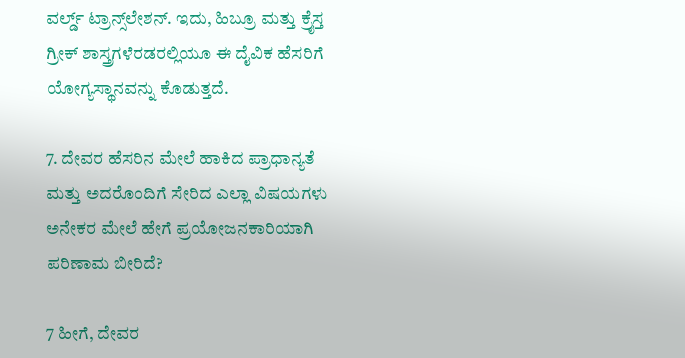ವರ್ಲ್ಡ್‌ ಟ್ರಾನ್ಸ್‌ಲೇಶನ್‌. ಇದು, ಹಿಬ್ರೂ ಮತ್ತು ಕ್ರೈಸ್ತ ಗ್ರೀಕ್‌ ಶಾಸ್ತ್ರಗಳೆರಡರಲ್ಲಿಯೂ ಈ ದೈವಿಕ ಹೆಸರಿಗೆ ಯೋಗ್ಯಸ್ಥಾನವನ್ನು ಕೊಡುತ್ತದೆ.

7. ದೇವರ ಹೆಸರಿನ ಮೇಲೆ ಹಾಕಿದ ಪ್ರಾಧಾನ್ಯತೆ ಮತ್ತು ಅದರೊಂದಿಗೆ ಸೇರಿದ ಎಲ್ಲಾ ವಿಷಯಗಳು ಅನೇಕರ ಮೇಲೆ ಹೇಗೆ ಪ್ರಯೋಜನಕಾರಿಯಾಗಿ ಪರಿಣಾಮ ಬೀರಿದೆ?

7 ಹೀಗೆ, ದೇವರ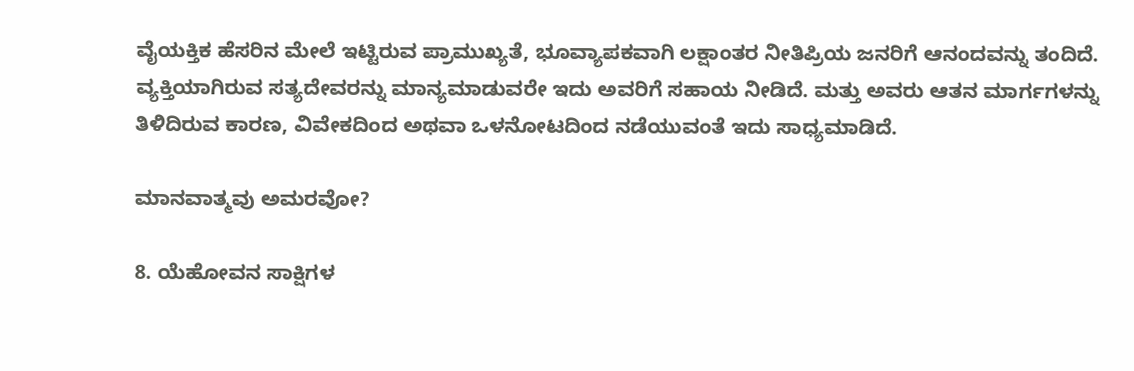ವೈಯಕ್ತಿಕ ಹೆಸರಿನ ಮೇಲೆ ಇಟ್ಟಿರುವ ಪ್ರಾಮುಖ್ಯತೆ, ಭೂವ್ಯಾಪಕವಾಗಿ ಲಕ್ಷಾಂತರ ನೀತಿಪ್ರಿಯ ಜನರಿಗೆ ಆನಂದವನ್ನು ತಂದಿದೆ. ವ್ಯಕ್ತಿಯಾಗಿರುವ ಸತ್ಯದೇವರನ್ನು ಮಾನ್ಯಮಾಡುವರೇ ಇದು ಅವರಿಗೆ ಸಹಾಯ ನೀಡಿದೆ. ಮತ್ತು ಅವರು ಆತನ ಮಾರ್ಗಗಳನ್ನು ತಿಳಿದಿರುವ ಕಾರಣ, ವಿವೇಕದಿಂದ ಅಥವಾ ಒಳನೋಟದಿಂದ ನಡೆಯುವಂತೆ ಇದು ಸಾಧ್ಯಮಾಡಿದೆ.

ಮಾನವಾತ್ಮವು ಅಮರವೋ?

8. ಯೆಹೋವನ ಸಾಕ್ಷಿಗಳ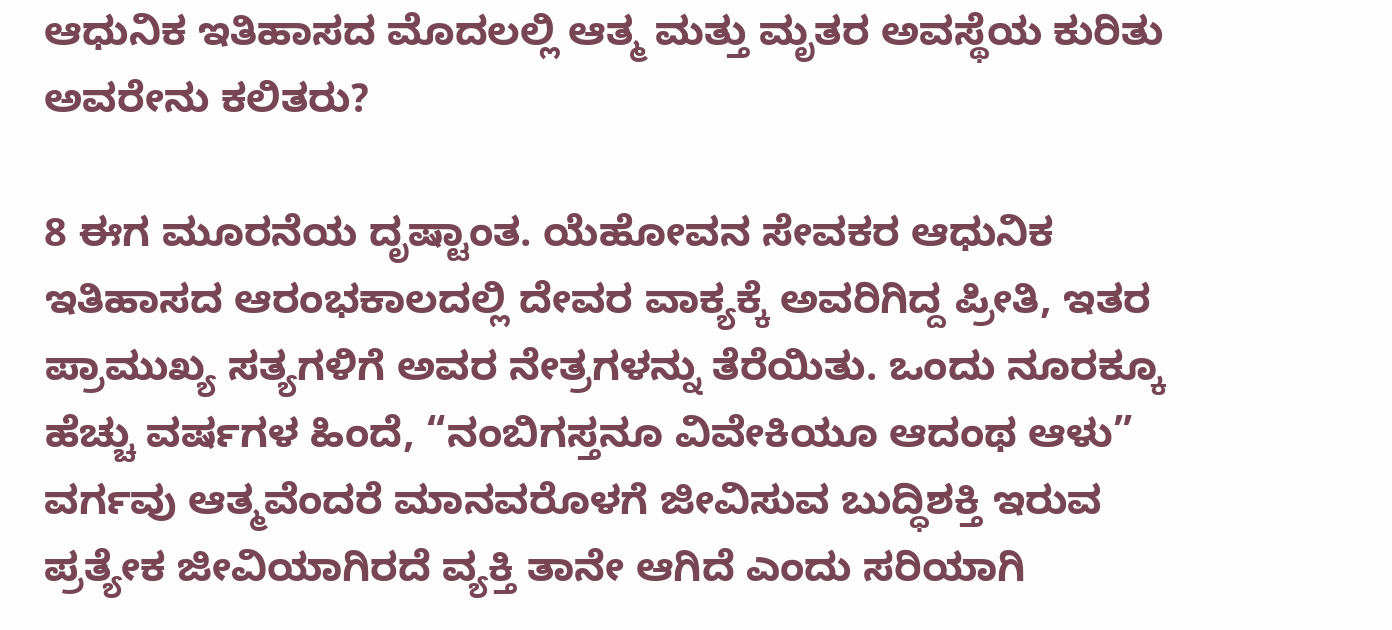ಆಧುನಿಕ ಇತಿಹಾಸದ ಮೊದಲಲ್ಲಿ ಆತ್ಮ ಮತ್ತು ಮೃತರ ಅವಸ್ಥೆಯ ಕುರಿತು ಅವರೇನು ಕಲಿತರು?

8 ಈಗ ಮೂರನೆಯ ದೃಷ್ಟಾಂತ. ಯೆಹೋವನ ಸೇವಕರ ಆಧುನಿಕ ಇತಿಹಾಸದ ಆರಂಭಕಾಲದಲ್ಲಿ ದೇವರ ವಾಕ್ಯಕ್ಕೆ ಅವರಿಗಿದ್ದ ಪ್ರೀತಿ, ಇತರ ಪ್ರಾಮುಖ್ಯ ಸತ್ಯಗಳಿಗೆ ಅವರ ನೇತ್ರಗಳನ್ನು ತೆರೆಯಿತು. ಒಂದು ನೂರಕ್ಕೂ ಹೆಚ್ಚು ವರ್ಷಗಳ ಹಿಂದೆ, “ನಂಬಿಗಸ್ತನೂ ವಿವೇಕಿಯೂ ಆದಂಥ ಆಳು” ವರ್ಗವು ಆತ್ಮವೆಂದರೆ ಮಾನವರೊಳಗೆ ಜೀವಿಸುವ ಬುದ್ಧಿಶಕ್ತಿ ಇರುವ ಪ್ರತ್ಯೇಕ ಜೀವಿಯಾಗಿರದೆ ವ್ಯಕ್ತಿ ತಾನೇ ಆಗಿದೆ ಎಂದು ಸರಿಯಾಗಿ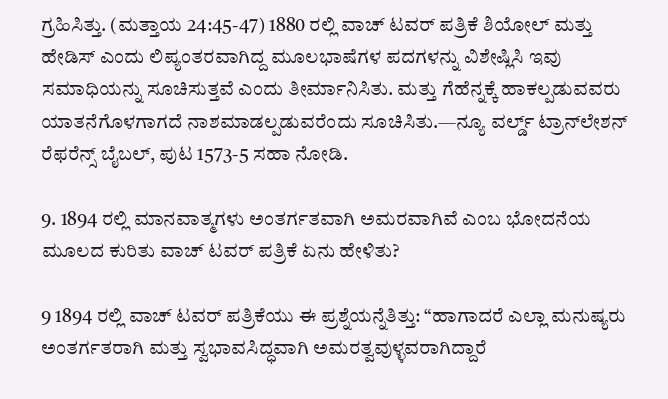ಗ್ರಹಿಸಿತ್ತು. (ಮತ್ತಾಯ 24:45-47) 1880 ರಲ್ಲಿ ವಾಚ್‌ ಟವರ್‌ ಪತ್ರಿಕೆ ಶಿಯೋಲ್‌ ಮತ್ತು ಹೇಡಿಸ್‌ ಎಂದು ಲಿಪ್ಯಂತರವಾಗಿದ್ದ ಮೂಲಭಾಷೆಗಳ ಪದಗಳನ್ನು ವಿಶೇಷ್ಲಿಸಿ ಇವು ಸಮಾಧಿಯನ್ನು ಸೂಚಿಸುತ್ತವೆ ಎಂದು ತೀರ್ಮಾನಿಸಿತು. ಮತ್ತು ಗೆಹೆನ್ನಕ್ಕೆ ಹಾಕಲ್ಪಡುವವರು ಯಾತನೆಗೊಳಗಾಗದೆ ನಾಶಮಾಡಲ್ಪಡುವರೆಂದು ಸೂಚಿಸಿತು.—ನ್ಯೂ ವರ್ಲ್ಡ್‌ ಟ್ರಾನ್‌ಲೇಶನ್‌ ರೆಫರೆನ್ಸ್‌ ಬೈಬಲ್‌, ಪುಟ 1573-5 ಸಹಾ ನೋಡಿ.

9. 1894 ರಲ್ಲಿ ಮಾನವಾತ್ಮಗಳು ಅಂತರ್ಗತವಾಗಿ ಅಮರವಾಗಿವೆ ಎಂಬ ಭೋದನೆಯ ಮೂಲದ ಕುರಿತು ವಾಚ್‌ ಟವರ್‌ ಪತ್ರಿಕೆ ಏನು ಹೇಳಿತು?

9 1894 ರಲ್ಲಿ ವಾಚ್‌ ಟವರ್‌ ಪತ್ರಿಕೆಯು ಈ ಪ್ರಶ್ನೆಯನ್ನೆತಿತ್ತು: “ಹಾಗಾದರೆ ಎಲ್ಲಾ ಮನುಷ್ಯರು ಅಂತರ್ಗತರಾಗಿ ಮತ್ತು ಸ್ವಭಾವಸಿದ್ಧವಾಗಿ ಅಮರತ್ವವುಳ್ಳವರಾಗಿದ್ದಾರೆ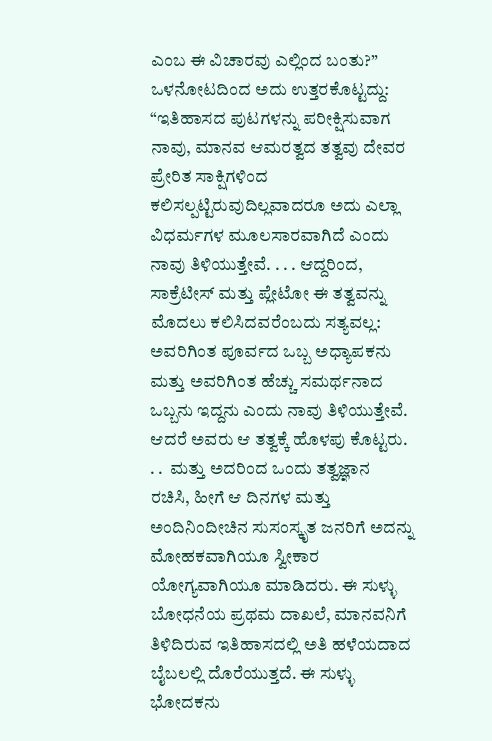ಎಂಬ ಈ ವಿಚಾರವು ಎಲ್ಲಿಂದ ಬಂತು?” ಒಳನೋಟದಿಂದ ಅದು ಉತ್ತರಕೊಟ್ಟದ್ದು: “ಇತಿಹಾಸದ ಪುಟಗಳನ್ನು ಪರೀಕ್ಷಿಸುವಾಗ ನಾವು, ಮಾನವ ಆಮರತ್ವದ ತತ್ವವು ದೇವರ ಪ್ರೇರಿತ ಸಾಕ್ಷಿಗಳಿಂದ ಕಲಿಸಲ್ಪಟ್ಟಿರುವುದಿಲ್ಲವಾದರೂ ಅದು ಎಲ್ಲಾ ವಿಧರ್ಮಗಳ ಮೂಲಸಾರವಾಗಿದೆ ಎಂದು ನಾವು ತಿಳಿಯುತ್ತೇವೆ. . . . ಆದ್ದರಿಂದ, ಸಾಕ್ರೆಟೀಸ್‌ ಮತ್ತು ಪ್ಲೇಟೋ ಈ ತತ್ವವನ್ನು ಮೊದಲು ಕಲಿಸಿದವರೆಂಬದು ಸತ್ಯವಲ್ಲ: ಅವರಿಗಿಂತ ಪೂರ್ವದ ಒಬ್ಬ ಅಧ್ಯಾಪಕನು ಮತ್ತು ಅವರಿಗಿಂತ ಹೆಚ್ಚು ಸಮರ್ಥನಾದ ಒಬ್ಬನು ಇದ್ದನು ಎಂದು ನಾವು ತಿಳಿಯುತ್ತೇವೆ. ಆದರೆ ಅವರು ಆ ತತ್ವಕ್ಕೆ ಹೊಳಪು ಕೊಟ್ಟರು. . .  ಮತ್ತು ಅದರಿಂದ ಒಂದು ತತ್ವಜ್ಞಾನ ರಚಿಸಿ, ಹೀಗೆ ಆ ದಿನಗಳ ಮತ್ತು ಅಂದಿನಿಂದೀಚಿನ ಸುಸಂಸ್ಕೃತ ಜನರಿಗೆ ಅದನ್ನು ಮೋಹಕವಾಗಿಯೂ ಸ್ವೀಕಾರ ಯೋಗ್ಯವಾಗಿಯೂ ಮಾಡಿದರು. ಈ ಸುಳ್ಳು ಬೋಧನೆಯ ಪ್ರಥಮ ದಾಖಲೆ, ಮಾನವನಿಗೆ ತಿಳಿದಿರುವ ಇತಿಹಾಸದಲ್ಲಿ ಅತಿ ಹಳೆಯದಾದ ಬೈಬಲಲ್ಲಿ ದೊರೆಯುತ್ತದೆ. ಈ ಸುಳ್ಳು ಭೋದಕನು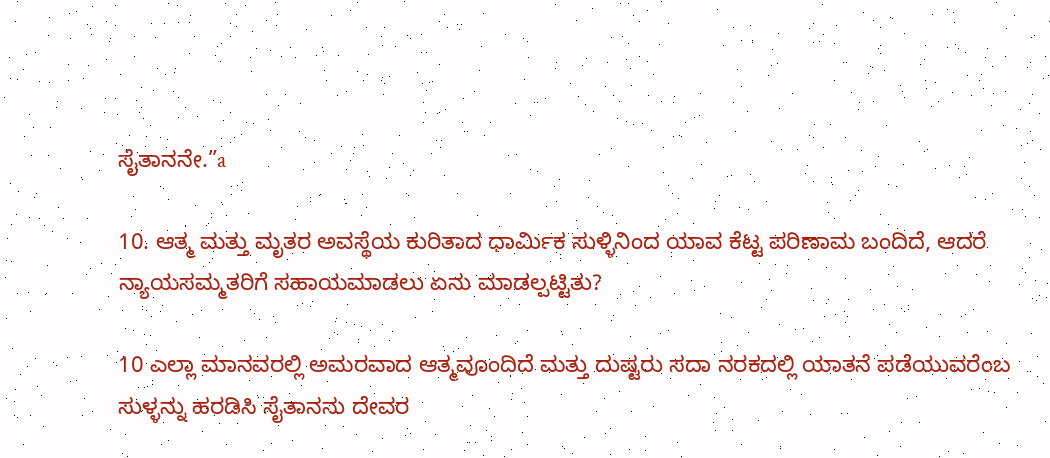ಸೈತಾನನೇ.”a

10. ಆತ್ಮ ಮತ್ತು ಮೃತರ ಅವಸ್ಥೆಯ ಕುರಿತಾದ ಧಾರ್ಮಿಕ ಸುಳ್ಳಿನಿಂದ ಯಾವ ಕೆಟ್ಟ ಪರಿಣಾಮ ಬಂದಿದೆ, ಆದರೆ ನ್ಯಾಯಸಮ್ಮತರಿಗೆ ಸಹಾಯಮಾಡಲು ಏನು ಮಾಡಲ್ಪಟ್ಟಿತು?

10 ಎಲ್ಲಾ ಮಾನವರಲ್ಲಿ ಅಮರವಾದ ಆತ್ಮವೂಂದಿದೆ ಮತ್ತು ದುಷ್ಟರು ಸದಾ ನರಕದಲ್ಲಿ ಯಾತನೆ ಪಡೆಯುವರೆಂಬ ಸುಳ್ಳನ್ನು ಹರಡಿಸಿ ಸೈತಾನನು ದೇವರ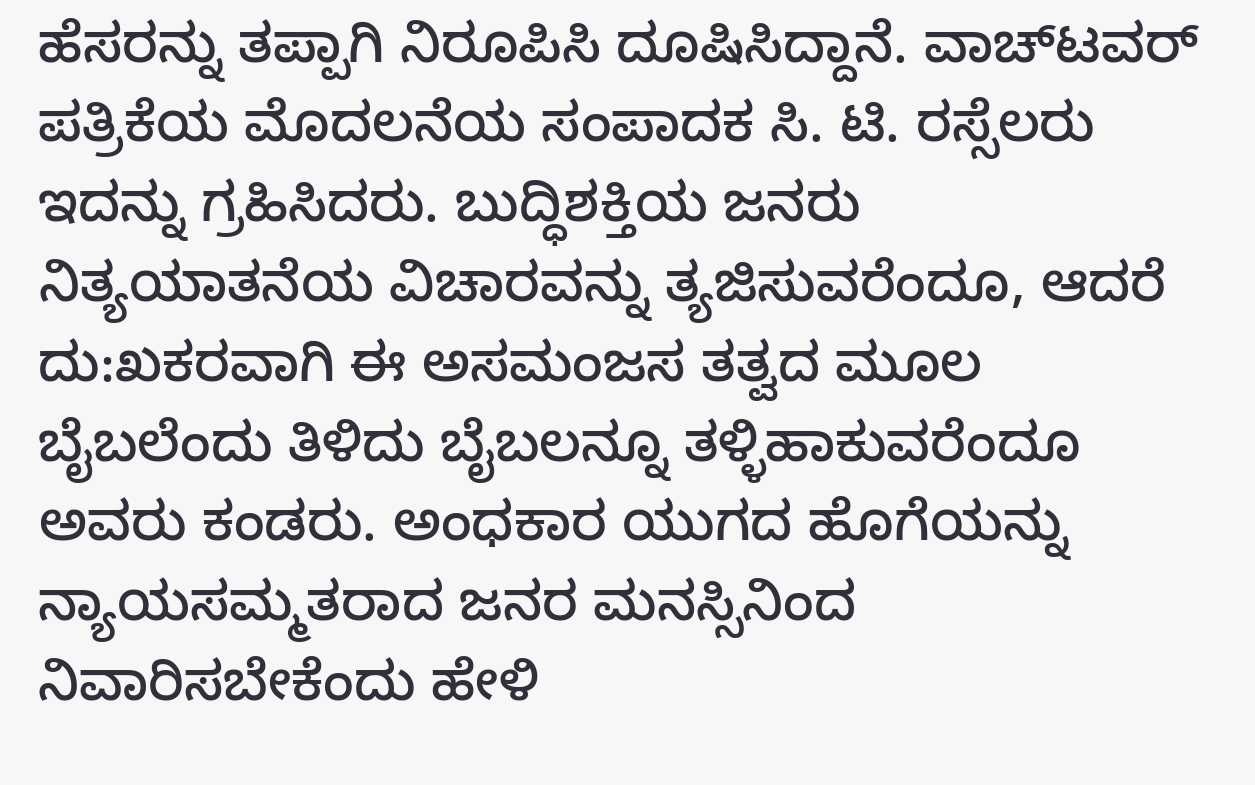ಹೆಸರನ್ನು ತಪ್ಪಾಗಿ ನಿರೂಪಿಸಿ ದೂಷಿಸಿದ್ದಾನೆ. ವಾಚ್‌ಟವರ್‌ ಪತ್ರಿಕೆಯ ಮೊದಲನೆಯ ಸಂಪಾದಕ ಸಿ. ಟಿ. ರಸ್ಸೆಲರು ಇದನ್ನು ಗ್ರಹಿಸಿದರು. ಬುದ್ಧಿಶಕ್ತಿಯ ಜನರು ನಿತ್ಯಯಾತನೆಯ ವಿಚಾರವನ್ನು ತ್ಯಜಿಸುವರೆಂದೂ, ಆದರೆ ದು:ಖಕರವಾಗಿ ಈ ಅಸಮಂಜಸ ತತ್ವದ ಮೂಲ ಬೈಬಲೆಂದು ತಿಳಿದು ಬೈಬಲನ್ನೂ ತಳ್ಳಿಹಾಕುವರೆಂದೂ ಅವರು ಕಂಡರು. ಅಂಧಕಾರ ಯುಗದ ಹೊಗೆಯನ್ನು ನ್ಯಾಯಸಮ್ಮತರಾದ ಜನರ ಮನಸ್ಸಿನಿಂದ ನಿವಾರಿಸಬೇಕೆಂದು ಹೇಳಿ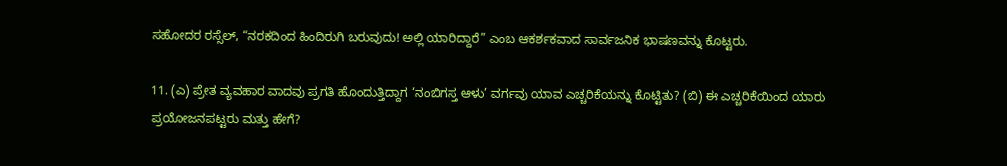ಸಹೋದರ ರಸ್ಸೆಲ್‌, “ನರಕದಿಂದ ಹಿಂದಿರುಗಿ ಬರುವುದು! ಅಲ್ಲಿ ಯಾರಿದ್ದಾರೆ” ಎಂಬ ಆಕರ್ಶಕವಾದ ಸಾರ್ವಜನಿಕ ಭಾಷಣವನ್ನು ಕೊಟ್ಟರು.

11. (ಎ) ಪ್ರೇತ ವ್ಯವಹಾರ ವಾದವು ಪ್ರಗತಿ ಹೊಂದುತ್ತಿದ್ದಾಗ ‘ನಂಬಿಗಸ್ತ ಆಳು’ ವರ್ಗವು ಯಾವ ಎಚ್ಚರಿಕೆಯನ್ನು ಕೊಟ್ಟಿತು? (ಬಿ) ಈ ಎಚ್ಚರಿಕೆಯಿಂದ ಯಾರು ಪ್ರಯೋಜನಪಟ್ಟರು ಮತ್ತು ಹೇಗೆ?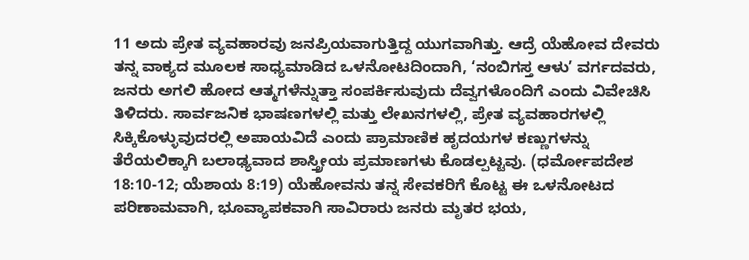11 ಅದು ಪ್ರೇತ ವ್ಯವಹಾರವು ಜನಪ್ರಿಯವಾಗುತ್ತಿದ್ದ ಯುಗವಾಗಿತ್ತು. ಆದ್ರೆ ಯೆಹೋವ ದೇವರು ತನ್ನ ವಾಕ್ಯದ ಮೂಲಕ ಸಾಧ್ಯಮಾಡಿದ ಒಳನೋಟದಿಂದಾಗಿ, ‘ನಂಬಿಗಸ್ತ ಆಳು’ ವರ್ಗದವರು, ಜನರು ಅಗಲಿ ಹೋದ ಆತ್ಮಗಳೆನ್ನುತ್ತಾ ಸಂಪರ್ಕಿಸುವುದು ದೆವ್ವಗಳೊಂದಿಗೆ ಎಂದು ವಿವೇಚಿಸಿ ತಿಳಿದರು. ಸಾರ್ವಜನಿಕ ಭಾಷಣಗಳಲ್ಲಿ ಮತ್ತು ಲೇಖನಗಳಲ್ಲಿ, ಪ್ರೇತ ವ್ಯವಹಾರಗಳಲ್ಲಿ ಸಿಕ್ಕಿಕೊಳ್ಳುವುದರಲ್ಲಿ ಅಪಾಯವಿದೆ ಎಂದು ಪ್ರಾಮಾಣಿಕ ಹೃದಯಗಳ ಕಣ್ಣುಗಳನ್ನು ತೆರೆಯಲಿಕ್ಕಾಗಿ ಬಲಾಢ್ಯವಾದ ಶಾಸ್ತ್ರೀಯ ಪ್ರಮಾಣಗಳು ಕೊಡಲ್ಪಟ್ಟವು. (ಧರ್ಮೋಪದೇಶ 18:10-12; ಯೆಶಾಯ 8:19) ಯೆಹೋವನು ತನ್ನ ಸೇವಕರಿಗೆ ಕೊಟ್ಟ ಈ ಒಳನೋಟದ ಪರಿಣಾಮವಾಗಿ, ಭೂವ್ಯಾಪಕವಾಗಿ ಸಾವಿರಾರು ಜನರು ಮೃತರ ಭಯ,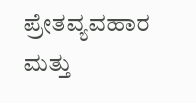ಪ್ರೇತವ್ಯವಹಾರ ಮತ್ತು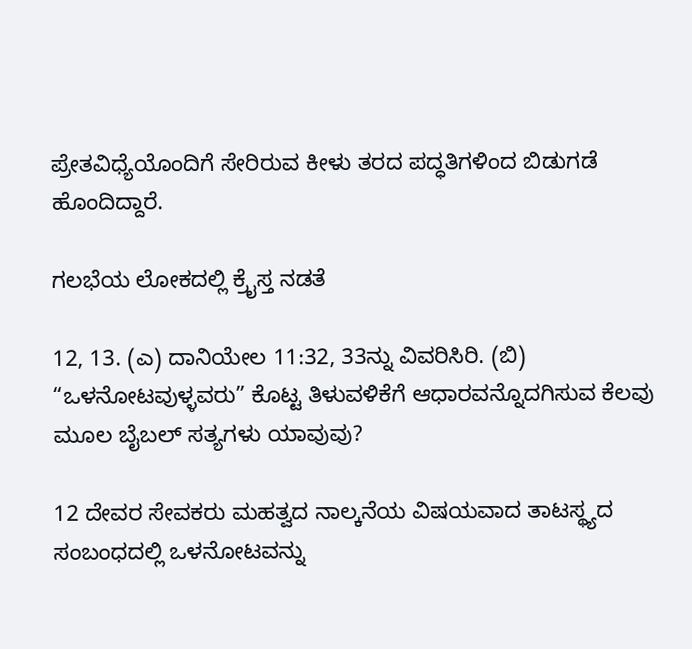ಪ್ರೇತವಿಧ್ಯೆಯೊಂದಿಗೆ ಸೇರಿರುವ ಕೀಳು ತರದ ಪದ್ಧತಿಗಳಿಂದ ಬಿಡುಗಡೆ ಹೊಂದಿದ್ದಾರೆ.

ಗಲಭೆಯ ಲೋಕದಲ್ಲಿ ಕ್ರೈಸ್ತ ನಡತೆ

12, 13. (ಎ) ದಾನಿಯೇಲ 11:32, 33ನ್ನು ವಿವರಿಸಿರಿ. (ಬಿ) “ಒಳನೋಟವುಳ್ಳವರು” ಕೊಟ್ಟ ತಿಳುವಳಿಕೆಗೆ ಆಧಾರವನ್ನೊದಗಿಸುವ ಕೆಲವು ಮೂಲ ಬೈಬಲ್‌ ಸತ್ಯಗಳು ಯಾವುವು?

12 ದೇವರ ಸೇವಕರು ಮಹತ್ವದ ನಾಲ್ಕನೆಯ ವಿಷಯವಾದ ತಾಟಸ್ಥ್ಯದ ಸಂಬಂಧದಲ್ಲಿ ಒಳನೋಟವನ್ನು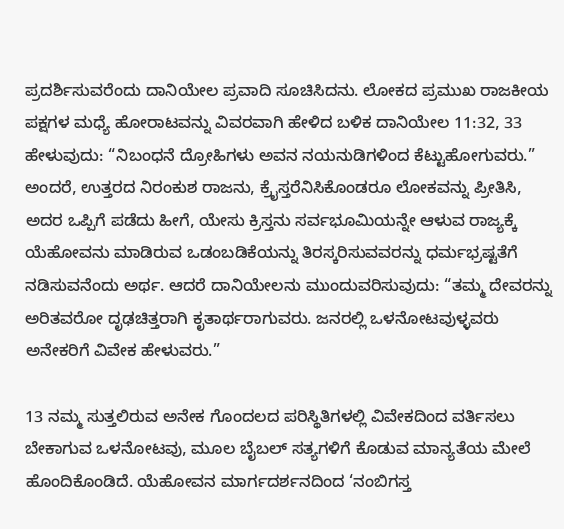ಪ್ರದರ್ಶಿಸುವರೆಂದು ದಾನಿಯೇಲ ಪ್ರವಾದಿ ಸೂಚಿಸಿದನು. ಲೋಕದ ಪ್ರಮುಖ ರಾಜಕೀಯ ಪಕ್ಷಗಳ ಮಧ್ಯೆ ಹೋರಾಟವನ್ನು ವಿವರವಾಗಿ ಹೇಳಿದ ಬಳಿಕ ದಾನಿಯೇಲ 11:32, 33 ಹೇಳುವುದು: “ನಿಬಂಧನೆ ದ್ರೋಹಿಗಳು ಅವನ ನಯನುಡಿಗಳಿಂದ ಕೆಟ್ಟುಹೋಗುವರು.” ಅಂದರೆ, ಉತ್ತರದ ನಿರಂಕುಶ ರಾಜನು, ಕ್ರೈಸ್ತರೆನಿಸಿಕೊಂಡರೂ ಲೋಕವನ್ನು ಪ್ರೀತಿಸಿ, ಅದರ ಒಪ್ಪಿಗೆ ಪಡೆದು ಹೀಗೆ, ಯೇಸು ಕ್ರಿಸ್ತನು ಸರ್ವಭೂಮಿಯನ್ನೇ ಆಳುವ ರಾಜ್ಯಕ್ಕೆ ಯೆಹೋವನು ಮಾಡಿರುವ ಒಡಂಬಡಿಕೆಯನ್ನು ತಿರಸ್ಕರಿಸುವವರನ್ನು ಧರ್ಮಭ್ರಷ್ಟತೆಗೆ ನಡಿಸುವನೆಂದು ಅರ್ಥ. ಆದರೆ ದಾನಿಯೇಲನು ಮುಂದುವರಿಸುವುದು: “ತಮ್ಮ ದೇವರನ್ನು ಅರಿತವರೋ ದೃಢಚಿತ್ತರಾಗಿ ಕೃತಾರ್ಥರಾಗುವರು. ಜನರಲ್ಲಿ ಒಳನೋಟವುಳ್ಳವರು ಅನೇಕರಿಗೆ ವಿವೇಕ ಹೇಳುವರು.”

13 ನಮ್ಮ ಸುತ್ತಲಿರುವ ಅನೇಕ ಗೊಂದಲದ ಪರಿಸ್ಥಿತಿಗಳಲ್ಲಿ ವಿವೇಕದಿಂದ ವರ್ತಿಸಲು ಬೇಕಾಗುವ ಒಳನೋಟವು, ಮೂಲ ಬೈಬಲ್‌ ಸತ್ಯಗಳಿಗೆ ಕೊಡುವ ಮಾನ್ಯತೆಯ ಮೇಲೆ ಹೊಂದಿಕೊಂಡಿದೆ. ಯೆಹೋವನ ಮಾರ್ಗದರ್ಶನದಿಂದ ‘ನಂಬಿಗಸ್ತ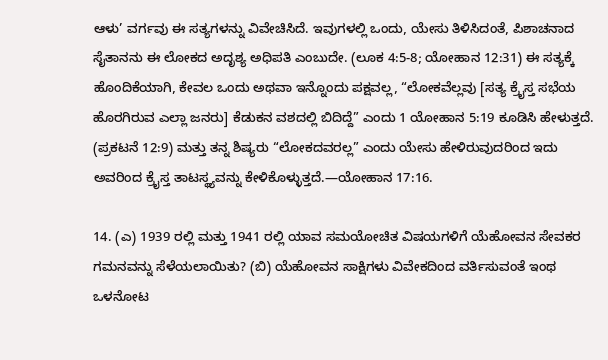ಆಳು’ ವರ್ಗವು ಈ ಸತ್ಯಗಳನ್ನು ವಿವೇಚಿಸಿದೆ. ಇವುಗಳಲ್ಲಿ ಒಂದು, ಯೇಸು ತಿಳಿಸಿದಂತೆ, ಪಿಶಾಚನಾದ ಸೈತಾನನು ಈ ಲೋಕದ ಅದೃಶ್ಯ ಅಧಿಪತಿ ಎಂಬುದೇ. (ಲೂಕ 4:5-8; ಯೋಹಾನ 12:31) ಈ ಸತ್ಯಕ್ಕೆ ಹೊಂದಿಕೆಯಾಗಿ, ಕೇವಲ ಒಂದು ಅಥವಾ ಇನ್ನೊಂದು ಪಕ್ಷವಲ್ಲ, “ಲೋಕವೆಲ್ಲವು [ಸತ್ಯ ಕ್ರೈಸ್ತ ಸಭೆಯ ಹೊರಗಿರುವ ಎಲ್ಲಾ ಜನರು] ಕೆಡುಕನ ವಶದಲ್ಲಿ ಬಿದಿದ್ದೆ” ಎಂದು 1 ಯೋಹಾನ 5:19 ಕೂಡಿಸಿ ಹೇಳುತ್ತದೆ. (ಪ್ರಕಟನೆ 12:9) ಮತ್ತು ತನ್ನ ಶಿಷ್ಯರು “ಲೋಕದವರಲ್ಲ” ಎಂದು ಯೇಸು ಹೇಳಿರುವುದರಿಂದ ಇದು ಅವರಿಂದ ಕ್ರೈಸ್ತ ತಾಟಸ್ಥ್ಯವನ್ನು ಕೇಳಿಕೊಳ್ಳುತ್ತದೆ.—ಯೋಹಾನ 17:16.

14. (ಎ) 1939 ರಲ್ಲಿ ಮತ್ತು 1941 ರಲ್ಲಿ ಯಾವ ಸಮಯೋಚಿತ ವಿಷಯಗಳಿಗೆ ಯೆಹೋವನ ಸೇವಕರ ಗಮನವನ್ನು ಸೆಳೆಯಲಾಯಿತು? (ಬಿ) ಯೆಹೋವನ ಸಾಕ್ಷಿಗಳು ವಿವೇಕದಿಂದ ವರ್ತಿಸುವಂತೆ ಇಂಥ ಒಳನೋಟ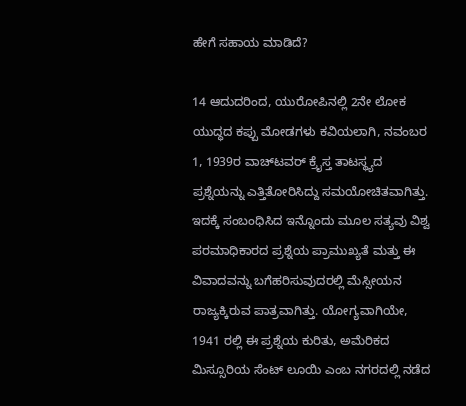ಹೇಗೆ ಸಹಾಯ ಮಾಡಿದೆ?

14 ಆದುದರಿಂದ, ಯುರೋಪಿನಲ್ಲಿ 2ನೇ ಲೋಕ ಯುದ್ಧದ ಕಪ್ಪು ಮೋಡಗಳು ಕವಿಯಲಾಗಿ, ನವಂಬರ 1, 1939ರ ವಾಚ್‌ಟವರ್‌ ಕ್ರೈಸ್ತ ತಾಟಸ್ಥ್ಯದ ಪ್ರಶ್ನೆಯನ್ನು ಎತ್ತಿತೋರಿಸಿದ್ದು ಸಮಯೋಚಿತವಾಗಿತ್ತು. ಇದಕ್ಕೆ ಸಂಬಂಧಿಸಿದ ಇನ್ನೊಂದು ಮೂಲ ಸತ್ಯವು ವಿಶ್ವ ಪರಮಾಧಿಕಾರದ ಪ್ರಶ್ನೆಯ ಪ್ರಾಮುಖ್ಯತೆ ಮತ್ತು ಈ ವಿವಾದವನ್ನು ಬಗೆಹರಿಸುವುದರಲ್ಲಿ ಮೆಸ್ಸೀಯನ ರಾಜ್ಯಕ್ಕಿರುವ ಪಾತ್ರವಾಗಿತ್ತು. ಯೋಗ್ಯವಾಗಿಯೇ, 1941 ರಲ್ಲಿ ಈ ಪ್ರಶ್ನೆಯ ಕುರಿತು, ಅಮೆರಿಕದ ಮಿಸ್ಸೂರಿಯ ಸೆಂಟ್‌ ಲೂಯಿ ಎಂಬ ನಗರದಲ್ಲಿ ನಡೆದ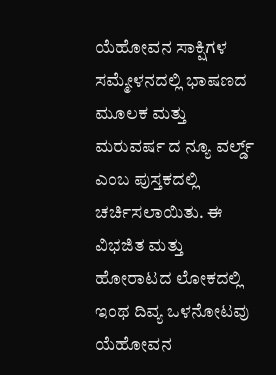ಯೆಹೋವನ ಸಾಕ್ಷಿಗಳ ಸಮ್ಮೇಳನದಲ್ಲಿ ಭಾಷಣದ ಮೂಲಕ ಮತ್ತು ಮರುವರ್ಷ ದ ನ್ಯೂ ವರ್ಲ್ಡ್‌ ಎಂಬ ಪುಸ್ತಕದಲ್ಲಿ ಚರ್ಚಿಸಲಾಯಿತು. ಈ ವಿಭಜಿತ ಮತ್ತು ಹೋರಾಟದ ಲೋಕದಲ್ಲಿ ಇಂಥ ದಿವ್ಯ ಒಳನೋಟವು ಯೆಹೋವನ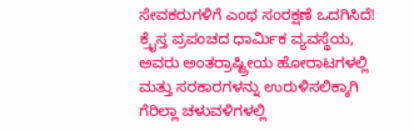ಸೇವಕರುಗಳಿಗೆ ಎಂಥ ಸಂರಕ್ಷಣೆ ಒದಗಿಸಿದೆ! ಕ್ರೈಸ್ತ ಪ್ರಪಂಚದ ಧಾರ್ಮಿಕ ವ್ಯವಸ್ಥೆಯ, ಅವರು ಅಂತರ್ರಾಷ್ಟ್ರೀಯ ಹೋರಾಟಗಳಲ್ಲಿ ಮತ್ತು ಸರಕಾರಗಳನ್ನು ಉರುಳಿಸಲಿಕ್ಕಾಗಿ ಗೆರಿಲ್ಲಾ ಚಳುವಳಿಗಳಲ್ಲಿ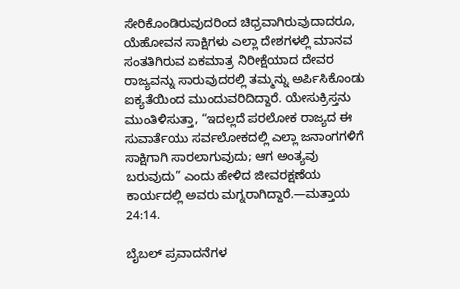ಸೇರಿಕೊಂಡಿರುವುದರಿಂದ ಚಿಧ್ರವಾಗಿರುವುದಾದರೂ, ಯೆಹೋವನ ಸಾಕ್ಷಿಗಳು ಎಲ್ಲಾ ದೇಶಗಳಲ್ಲಿ ಮಾನವ ಸಂತತಿಗಿರುವ ಏಕಮಾತ್ರ ನಿರೀಕ್ಷೆಯಾದ ದೇವರ ರಾಜ್ಯವನ್ನು ಸಾರುವುದರಲ್ಲಿ ತಮ್ಮನ್ನು ಅರ್ಪಿಸಿಕೊಂಡು ಐಕ್ಯತೆಯಿಂದ ಮುಂದುವರಿದಿದ್ದಾರೆ. ಯೇಸುಕ್ರಿಸ್ತನು ಮುಂತಿಳಿಸುತ್ತಾ, “ಇದಲ್ಲದೆ ಪರಲೋಕ ರಾಜ್ಯದ ಈ ಸುವಾರ್ತೆಯು ಸರ್ವಲೋಕದಲ್ಲಿ ಎಲ್ಲಾ ಜನಾಂಗಗಳಿಗೆ ಸಾಕ್ಷಿಗಾಗಿ ಸಾರಲಾಗುವುದು; ಆಗ ಅಂತ್ಯವು ಬರುವುದು” ಎಂದು ಹೇಳಿದ ಜೀವರಕ್ಷಣೆಯ ಕಾರ್ಯದಲ್ಲಿ ಅವರು ಮಗ್ನರಾಗಿದ್ದಾರೆ.—ಮತ್ತಾಯ 24:14.

ಬೈಬಲ್‌ ಪ್ರವಾದನೆಗಳ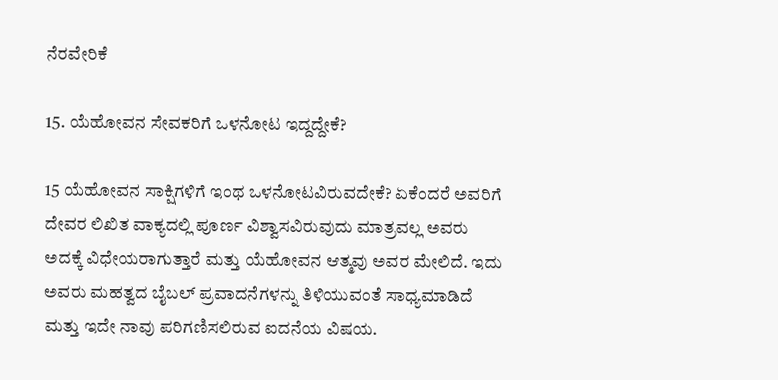ನೆರವೇರಿಕೆ

15. ಯೆಹೋವನ ಸೇವಕರಿಗೆ ಒಳನೋಟ ಇದ್ದದ್ದೇಕೆ?

15 ಯೆಹೋವನ ಸಾಕ್ಷಿಗಳಿಗೆ ಇಂಥ ಒಳನೋಟವಿರುವದೇಕೆ? ಏಕೆಂದರೆ ಅವರಿಗೆ ದೇವರ ಲಿಖಿತ ವಾಕ್ಯದಲ್ಲಿ ಪೂರ್ಣ ವಿಶ್ವಾಸವಿರುವುದು ಮಾತ್ರವಲ್ಲ ಅವರು ಅದಕ್ಕೆ ವಿಧೇಯರಾಗುತ್ತಾರೆ ಮತ್ತು ಯೆಹೋವನ ಆತ್ಮವು ಅವರ ಮೇಲಿದೆ. ಇದು ಅವರು ಮಹತ್ವದ ಬೈಬಲ್‌ ಪ್ರವಾದನೆಗಳನ್ನು ತಿಳಿಯುವಂತೆ ಸಾಧ್ಯಮಾಡಿದೆ ಮತ್ತು ಇದೇ ನಾವು ಪರಿಗಣಿಸಲಿರುವ ಐದನೆಯ ವಿಷಯ.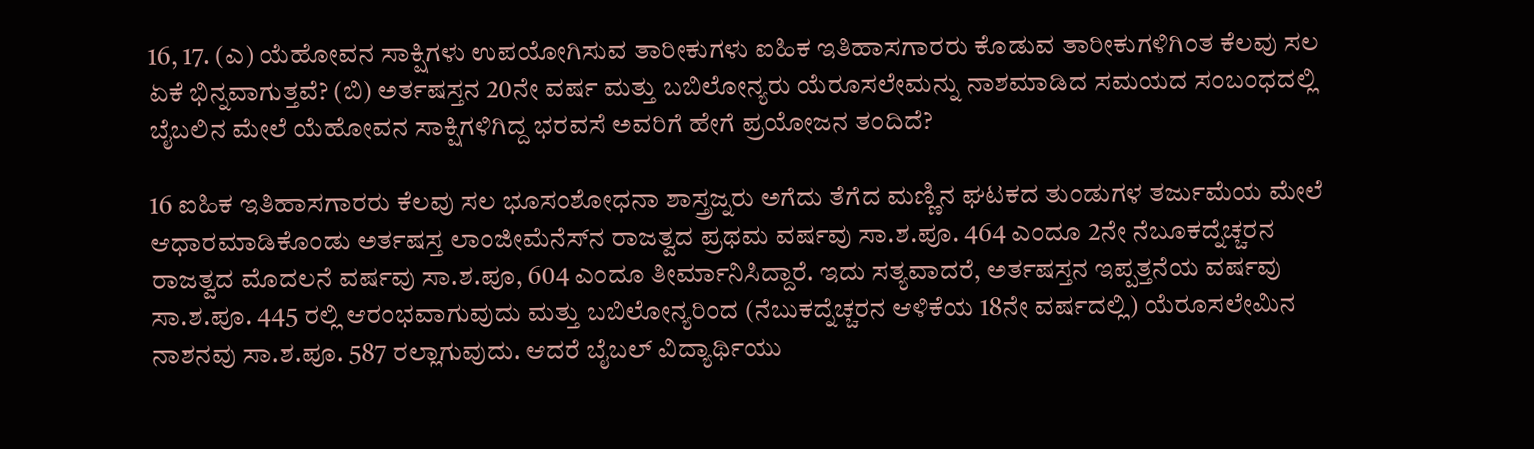16, 17. (ಎ) ಯೆಹೋವನ ಸಾಕ್ಷಿಗಳು ಉಪಯೋಗಿಸುವ ತಾರೀಕುಗಳು ಐಹಿಕ ಇತಿಹಾಸಗಾರರು ಕೊಡುವ ತಾರೀಕುಗಳಿಗಿಂತ ಕೆಲವು ಸಲ ಏಕೆ ಭಿನ್ನವಾಗುತ್ತವೆ? (ಬಿ) ಅರ್ತಷಸ್ತನ 20ನೇ ವರ್ಷ ಮತ್ತು ಬಬಿಲೋನ್ಯರು ಯೆರೂಸಲೇಮನ್ನು ನಾಶಮಾಡಿದ ಸಮಯದ ಸಂಬಂಧದಲ್ಲಿ ಬೈಬಲಿನ ಮೇಲೆ ಯೆಹೋವನ ಸಾಕ್ಷಿಗಳಿಗಿದ್ದ ಭರವಸೆ ಅವರಿಗೆ ಹೇಗೆ ಪ್ರಯೋಜನ ತಂದಿದೆ?

16 ಐಹಿಕ ಇತಿಹಾಸಗಾರರು ಕೆಲವು ಸಲ ಭೂಸಂಶೋಧನಾ ಶಾಸ್ತ್ರಜ್ನರು ಅಗೆದು ತೆಗೆದ ಮಣ್ಣಿನ ಘಟಕದ ತುಂಡುಗಳ ತರ್ಜುಮೆಯ ಮೇಲೆ ಆಧಾರಮಾಡಿಕೊಂಡು ಅರ್ತಷಸ್ತ ಲಾಂಜೀಮೆನೆಸ್‌ನ ರಾಜತ್ವದ ಪ್ರಥಮ ವರ್ಷವು ಸಾ.ಶ.ಪೂ. 464 ಎಂದೂ 2ನೇ ನೆಬೂಕದ್ನೆಚ್ಚರನ ರಾಜತ್ವದ ಮೊದಲನೆ ವರ್ಷವು ಸಾ.ಶ.ಪೂ, 604 ಎಂದೂ ತೀರ್ಮಾನಿಸಿದ್ದಾರೆ. ಇದು ಸತ್ಯವಾದರೆ, ಅರ್ತಷಸ್ತನ ಇಪ್ಪತ್ತನೆಯ ವರ್ಷವು ಸಾ.ಶ.ಪೂ. 445 ರಲ್ಲಿ ಆರಂಭವಾಗುವುದು ಮತ್ತು ಬಬಿಲೋನ್ಯರಿಂದ (ನೆಬುಕದ್ನೆಚ್ಚರನ ಆಳಿಕೆಯ 18ನೇ ವರ್ಷದಲ್ಲಿ) ಯೆರೂಸಲೇಮಿನ ನಾಶನವು ಸಾ.ಶ.ಪೂ. 587 ರಲ್ಲಾಗುವುದು. ಆದರೆ ಬೈಬಲ್‌ ವಿದ್ಯಾರ್ಥಿಯು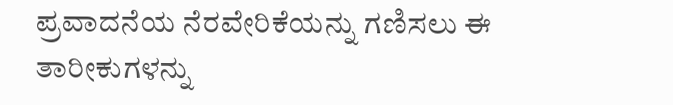ಪ್ರವಾದನೆಯ ನೆರವೇರಿಕೆಯನ್ನು ಗಣಿಸಲು ಈ ತಾರೀಕುಗಳನ್ನು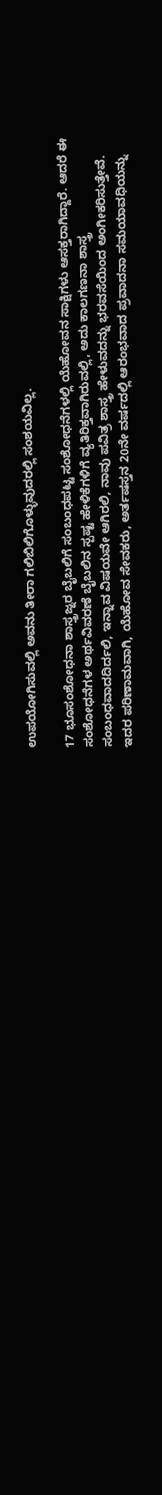ಉಪಯೋಗಿಸುವಲ್ಲಿ ಅವನು ತೀರಾ ಗಲಿಬಿಲಿಗೊಳ್ಳುವುದರಲ್ಲಿ ಸಂಶಯವಿಲ್ಲ.

17 ಭೂಸಂಶೋಧನಾ ಶಾಸ್ತ್ರಜ್ನರ ಬೈಬಲಿಗೆ ಸಂಬಂಧಪಟ್ಟ ಸಂಶೋಧನೆಗಳಲ್ಲಿ ಯೆಹೋವನ ಸಾಕ್ಷಿಗಳು ಆಸಕ್ತರಾಗಿದ್ದಾರೆ. ಆದರೆ ಈ ಸಂಶೋಧನೆಗಳ ಅರ್ಥವಿವರಣೆ ಬೈಬಲಿನ ಸ್ಪಷ್ಟ ಹೇಳಿಕೆಗಳಿಗೆ ವ್ಯತಿರಿಕ್ತವಾಗಿರುವಲ್ಲಿ, ಅದು ಕಾಲಗಣನಾ ಶಾಸ್ತ್ರ ಸಂಬಂಧವಾದದಿರ್ದಲಿ, ಇನ್ನಾವ ವಿಷಯವೇ ಆಗಿರಲಿ, ನಾವು ಪವಿತ್ರ ಶಾಸ್ತ್ರ ಹೇಳುವದನ್ನು ಭರವಸೆಯಿಂದ ಅಂಗೀಕರಿಸುತ್ತೇವೆ. ಇದರ ಪರಿಣಾಮವಾಗಿ, ಯೆಹೋವ ಸೇವಕರು, ಅರ್ತಷಸ್ತನ 20ನೇ ವರ್ಷದಲ್ಲಿ ಆರಂಭವಾದ ಪ್ರವಾದನಾ ಸಮಯಾವಧಿಯನ್ನು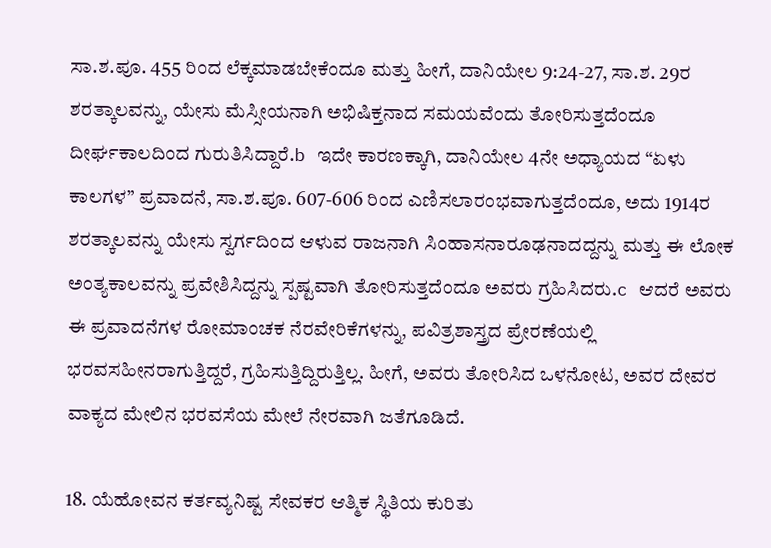ಸಾ.ಶ.ಪೂ. 455 ರಿಂದ ಲೆಕ್ಕಮಾಡಬೇಕೆಂದೂ ಮತ್ತು ಹೀಗೆ, ದಾನಿಯೇಲ 9:24-27, ಸಾ.ಶ. 29ರ ಶರತ್ಕಾಲವನ್ನು, ಯೇಸು ಮೆಸ್ಸೀಯನಾಗಿ ಅಭಿಷಿಕ್ತನಾದ ಸಮಯವೆಂದು ತೋರಿಸುತ್ತದೆಂದೂ ದೀರ್ಘಕಾಲದಿಂದ ಗುರುತಿಸಿದ್ದಾರೆ.b ಇದೇ ಕಾರಣಕ್ಕಾಗಿ, ದಾನಿಯೇಲ 4ನೇ ಅಧ್ಯಾಯದ “ಏಳು ಕಾಲಗಳ” ಪ್ರವಾದನೆ, ಸಾ.ಶ.ಪೂ. 607-606 ರಿಂದ ಎಣಿಸಲಾರಂಭವಾಗುತ್ತದೆಂದೂ, ಅದು 1914ರ ಶರತ್ಕಾಲವನ್ನು ಯೇಸು ಸ್ವರ್ಗದಿಂದ ಆಳುವ ರಾಜನಾಗಿ ಸಿಂಹಾಸನಾರೂಢನಾದದ್ದನ್ನು ಮತ್ತು ಈ ಲೋಕ ಅಂತ್ಯಕಾಲವನ್ನು ಪ್ರವೇಶಿಸಿದ್ದನ್ನು ಸ್ಪಷ್ಟವಾಗಿ ತೋರಿಸುತ್ತದೆಂದೂ ಅವರು ಗ್ರಹಿಸಿದರು.c ಆದರೆ ಅವರು ಈ ಪ್ರವಾದನೆಗಳ ರೋಮಾಂಚಕ ನೆರವೇರಿಕೆಗಳನ್ನು, ಪವಿತ್ರಶಾಸ್ತ್ರದ ಪ್ರೇರಣೆಯಲ್ಲಿ ಭರವಸಹೀನರಾಗುತ್ತಿದ್ದರೆ, ಗ್ರಹಿಸುತ್ತಿದ್ದಿರುತ್ತಿಲ್ಲ. ಹೀಗೆ, ಅವರು ತೋರಿಸಿದ ಒಳನೋಟ, ಅವರ ದೇವರ ವಾಕ್ಯದ ಮೇಲಿನ ಭರವಸೆಯ ಮೇಲೆ ನೇರವಾಗಿ ಜತೆಗೂಡಿದೆ.

18. ಯೆಹೋವನ ಕರ್ತವ್ಯನಿಷ್ಟ ಸೇವಕರ ಆತ್ಮಿಕ ಸ್ಥಿತಿಯ ಕುರಿತು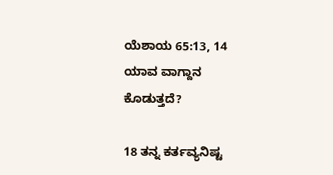ಯೆಶಾಯ 65:13, 14 ಯಾವ ವಾಗ್ದಾನ ಕೊಡುತ್ತದೆ?

18 ತನ್ನ ಕರ್ತವ್ಯನಿಷ್ಟ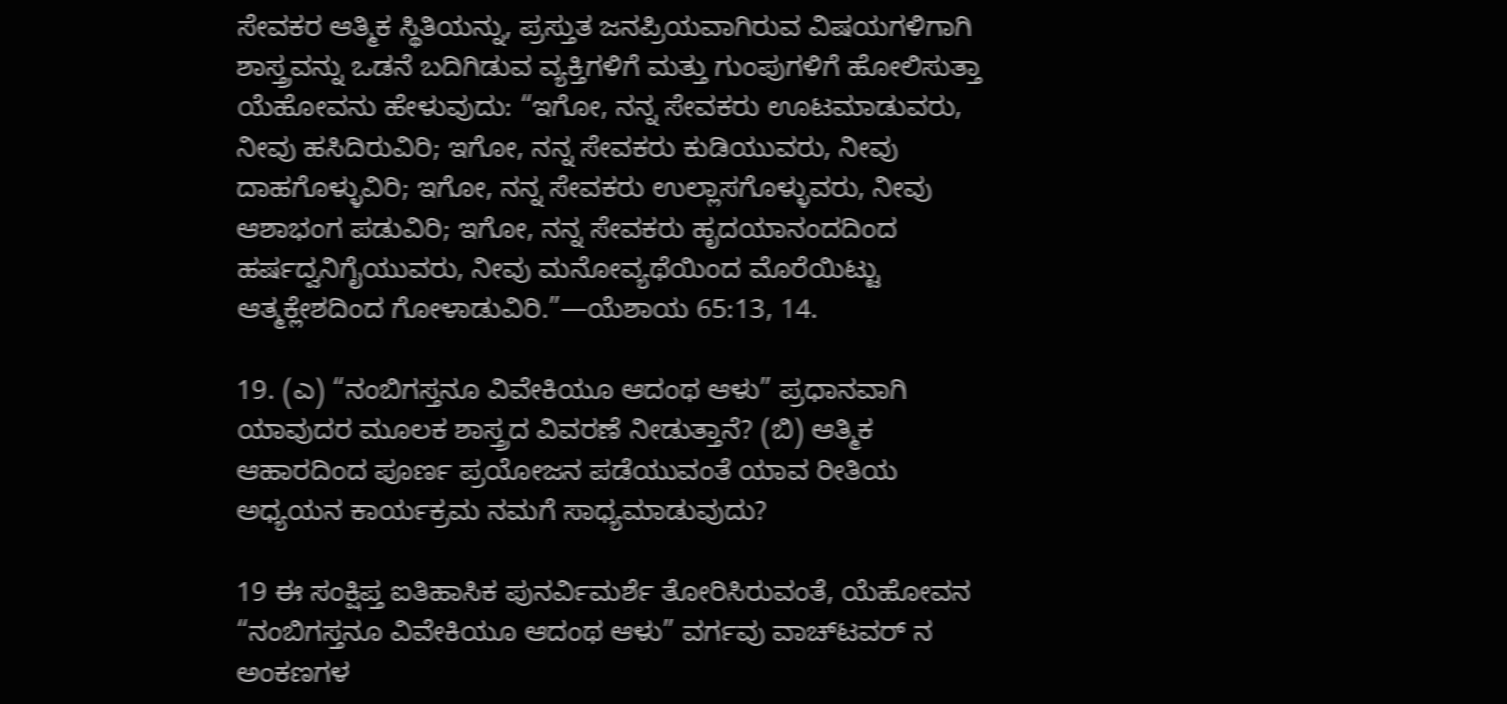ಸೇವಕರ ಆತ್ಮಿಕ ಸ್ಥಿತಿಯನ್ನು, ಪ್ರಸ್ತುತ ಜನಪ್ರಿಯವಾಗಿರುವ ವಿಷಯಗಳಿಗಾಗಿ ಶಾಸ್ತ್ರವನ್ನು ಒಡನೆ ಬದಿಗಿಡುವ ವ್ಯಕ್ತಿಗಳಿಗೆ ಮತ್ತು ಗುಂಪುಗಳಿಗೆ ಹೋಲಿಸುತ್ತಾ ಯೆಹೋವನು ಹೇಳುವುದು: “ಇಗೋ, ನನ್ನ ಸೇವಕರು ಊಟಮಾಡುವರು, ನೀವು ಹಸಿದಿರುವಿರಿ; ಇಗೋ, ನನ್ನ ಸೇವಕರು ಕುಡಿಯುವರು, ನೀವು ದಾಹಗೊಳ್ಳುವಿರಿ; ಇಗೋ, ನನ್ನ ಸೇವಕರು ಉಲ್ಲಾಸಗೊಳ್ಳುವರು, ನೀವು ಆಶಾಭಂಗ ಪಡುವಿರಿ; ಇಗೋ, ನನ್ನ ಸೇವಕರು ಹೃದಯಾನಂದದಿಂದ ಹರ್ಷದ್ವನಿಗೈಯುವರು, ನೀವು ಮನೋವ್ಯಥೆಯಿಂದ ಮೊರೆಯಿಟ್ಟು ಆತ್ಮಕ್ಲೇಶದಿಂದ ಗೋಳಾಡುವಿರಿ.”—ಯೆಶಾಯ 65:13, 14.

19. (ಎ) “ನಂಬಿಗಸ್ತನೂ ವಿವೇಕಿಯೂ ಆದಂಥ ಆಳು” ಪ್ರಧಾನವಾಗಿ ಯಾವುದರ ಮೂಲಕ ಶಾಸ್ತ್ರದ ವಿವರಣೆ ನೀಡುತ್ತಾನೆ? (ಬಿ) ಆತ್ಮಿಕ ಆಹಾರದಿಂದ ಪೂರ್ಣ ಪ್ರಯೋಜನ ಪಡೆಯುವಂತೆ ಯಾವ ರೀತಿಯ ಅಧ್ಯಯನ ಕಾರ್ಯಕ್ರಮ ನಮಗೆ ಸಾಧ್ಯಮಾಡುವುದು?

19 ಈ ಸಂಕ್ಷಿಪ್ತ ಐತಿಹಾಸಿಕ ಪುನರ್ವಿಮರ್ಶೆ ತೋರಿಸಿರುವಂತೆ, ಯೆಹೋವನ “ನಂಬಿಗಸ್ತನೂ ವಿವೇಕಿಯೂ ಆದಂಥ ಆಳು” ವರ್ಗವು ವಾಚ್‌ಟವರ್‌ ನ ಅಂಕಣಗಳ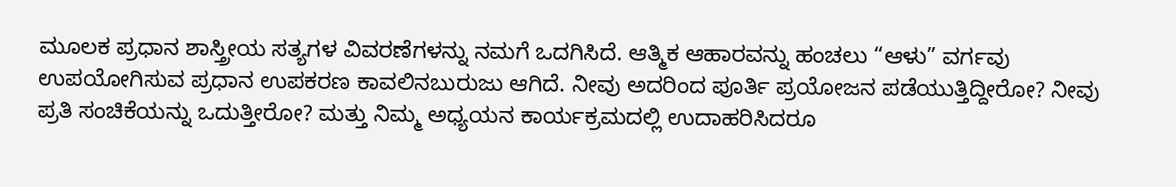ಮೂಲಕ ಪ್ರಧಾನ ಶಾಸ್ತ್ರೀಯ ಸತ್ಯಗಳ ವಿವರಣೆಗಳನ್ನು ನಮಗೆ ಒದಗಿಸಿದೆ. ಆತ್ಮಿಕ ಆಹಾರವನ್ನು ಹಂಚಲು “ಆಳು” ವರ್ಗವು ಉಪಯೋಗಿಸುವ ಪ್ರಧಾನ ಉಪಕರಣ ಕಾವಲಿನಬುರುಜು ಆಗಿದೆ. ನೀವು ಅದರಿಂದ ಪೂರ್ತಿ ಪ್ರಯೋಜನ ಪಡೆಯುತ್ತಿದ್ದೀರೋ? ನೀವು ಪ್ರತಿ ಸಂಚಿಕೆಯನ್ನು ಒದುತ್ತೀರೋ? ಮತ್ತು ನಿಮ್ಮ ಅಧ್ಯಯನ ಕಾರ್ಯಕ್ರಮದಲ್ಲಿ ಉದಾಹರಿಸಿದರೂ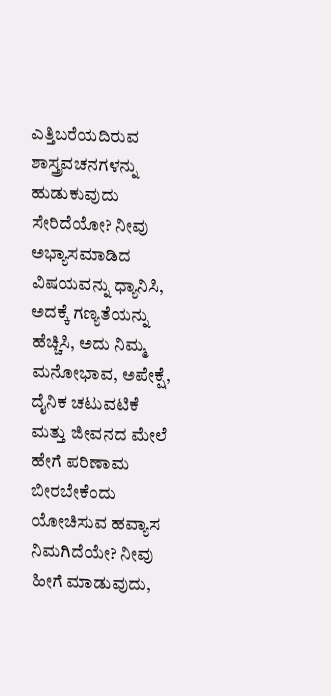ಎತ್ತಿಬರೆಯದಿರುವ ಶಾಸ್ತ್ರವಚನಗಳನ್ನು ಹುಡುಕುವುದು ಸೇರಿದೆಯೋ? ನೀವು ಅಭ್ಯಾಸಮಾಡಿದ ವಿಷಯವನ್ನು ಧ್ಯಾನಿಸಿ, ಅದಕ್ಕೆ ಗಣ್ಯತೆಯನ್ನು ಹೆಚ್ಚಿಸಿ, ಅದು ನಿಮ್ಮ ಮನೋಭಾವ, ಅಪೇಕ್ಷೆ, ದೈನಿಕ ಚಟುವಟಿಕೆ ಮತ್ತು ಜೀವನದ ಮೇಲೆ ಹೇಗೆ ಪರಿಣಾಮ ಬೀರಬೇಕೆಂದು ಯೋಚಿಸುವ ಹವ್ಯಾಸ ನಿಮಗಿದೆಯೇ? ನೀವು ಹೀಗೆ ಮಾಡುವುದು,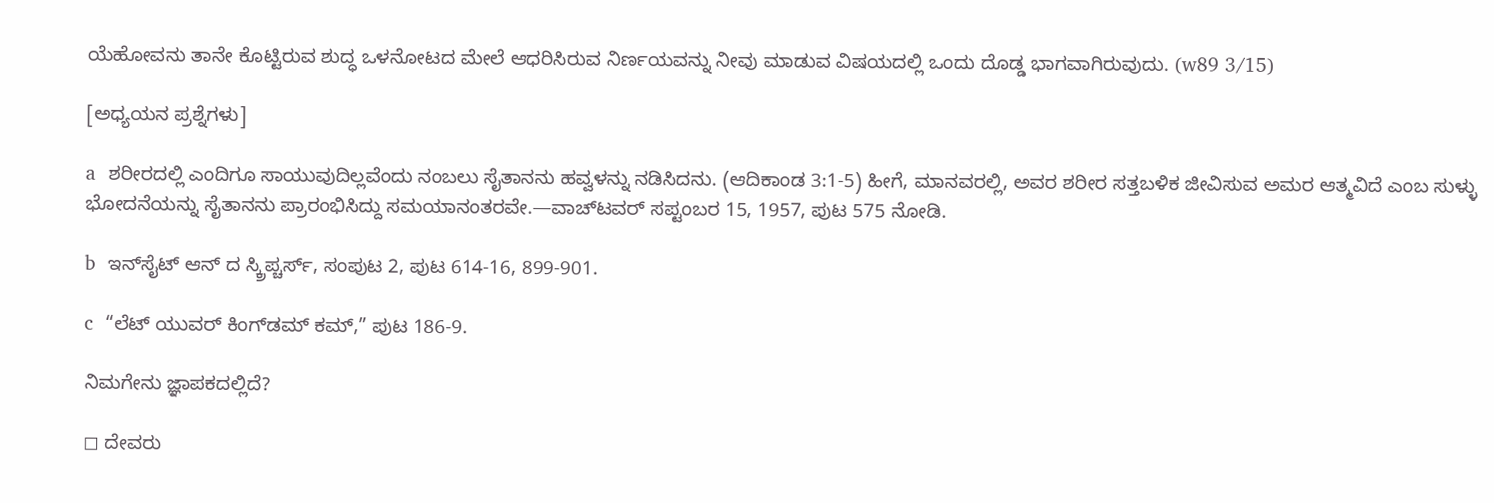ಯೆಹೋವನು ತಾನೇ ಕೊಟ್ಟಿರುವ ಶುದ್ಧ ಒಳನೋಟದ ಮೇಲೆ ಆಧರಿಸಿರುವ ನಿರ್ಣಯವನ್ನು ನೀವು ಮಾಡುವ ವಿಷಯದಲ್ಲಿ ಒಂದು ದೊಡ್ಡ ಭಾಗವಾಗಿರುವುದು. (w89 3/15)

[ಅಧ್ಯಯನ ಪ್ರಶ್ನೆಗಳು]

a  ಶರೀರದಲ್ಲಿ ಎಂದಿಗೂ ಸಾಯುವುದಿಲ್ಲವೆಂದು ನಂಬಲು ಸೈತಾನನು ಹವ್ವಳನ್ನು ನಡಿಸಿದನು. (ಆದಿಕಾಂಡ 3:1-5) ಹೀಗೆ, ಮಾನವರಲ್ಲಿ, ಅವರ ಶರೀರ ಸತ್ತಬಳಿಕ ಜೀವಿಸುವ ಅಮರ ಆತ್ಮವಿದೆ ಎಂಬ ಸುಳ್ಳು ಭೋದನೆಯನ್ನು ಸೈತಾನನು ಪ್ರಾರಂಭಿಸಿದ್ದು ಸಮಯಾನಂತರವೇ.—ವಾಚ್‌ಟವರ್‌ ಸಪ್ಟಂಬರ 15, 1957, ಪುಟ 575 ನೋಡಿ.

b  ಇನ್‌ಸೈಟ್‌ ಆನ್‌ ದ ಸ್ಕ್ರಿಪ್ಚರ್ಸ್‌, ಸಂಪುಟ 2, ಪುಟ 614-16, 899-901.

c  “ಲೆಟ್‌ ಯುವರ್‌ ಕಿಂಗ್‌ಡಮ್‌ ಕಮ್‌,” ಪುಟ 186-9.

ನಿಮಗೇನು ಜ್ಞಾಪಕದಲ್ಲಿದೆ?

◻ ದೇವರು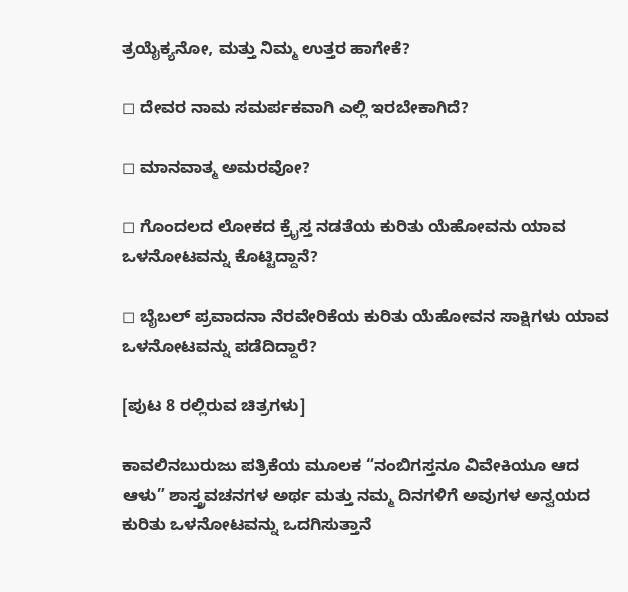ತ್ರಯೈಕ್ಯನೋ, ಮತ್ತು ನಿಮ್ಮ ಉತ್ತರ ಹಾಗೇಕೆ?

◻ ದೇವರ ನಾಮ ಸಮರ್ಪಕವಾಗಿ ಎಲ್ಲಿ ಇರಬೇಕಾಗಿದೆ?

◻ ಮಾನವಾತ್ಮ ಅಮರವೋ?

◻ ಗೊಂದಲದ ಲೋಕದ ಕ್ರೈಸ್ತ ನಡತೆಯ ಕುರಿತು ಯೆಹೋವನು ಯಾವ ಒಳನೋಟವನ್ನು ಕೊಟ್ಟಿದ್ದಾನೆ?

◻ ಬೈಬಲ್‌ ಪ್ರವಾದನಾ ನೆರವೇರಿಕೆಯ ಕುರಿತು ಯೆಹೋವನ ಸಾಕ್ಷಿಗಳು ಯಾವ ಒಳನೋಟವನ್ನು ಪಡೆದಿದ್ದಾರೆ?

[ಪುಟ 8 ರಲ್ಲಿರುವ ಚಿತ್ರಗಳು]

ಕಾವಲಿನಬುರುಜು ಪತ್ರಿಕೆಯ ಮೂಲಕ “ನಂಬಿಗಸ್ತನೂ ವಿವೇಕಿಯೂ ಆದ ಆಳು” ಶಾಸ್ತ್ರವಚನಗಳ ಅರ್ಥ ಮತ್ತು ನಮ್ಮ ದಿನಗಳಿಗೆ ಅವುಗಳ ಅನ್ವಯದ ಕುರಿತು ಒಳನೋಟವನ್ನು ಒದಗಿಸುತ್ತಾನೆ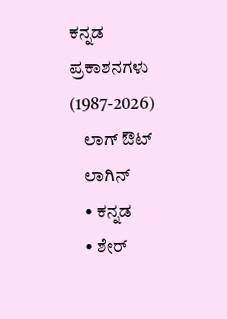ಕನ್ನಡ ಪ್ರಕಾಶನಗಳು (1987-2026)
    ಲಾಗ್ ಔಟ್
    ಲಾಗಿನ್
    • ಕನ್ನಡ
    • ಶೇರ್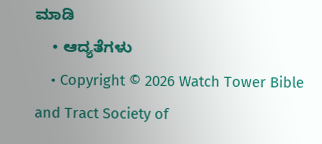ಮಾಡಿ
    • ಆದ್ಯತೆಗಳು
    • Copyright © 2026 Watch Tower Bible and Tract Society of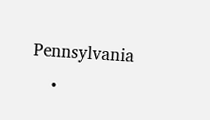Pennsylvania
    •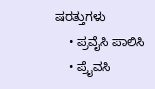ಷರತ್ತುಗಳು
    • ಪ್ರವೈಸಿ ಪಾಲಿಸಿ
    • ಪ್ರೈವಸಿ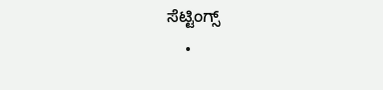ಸೆಟ್ಟಿಂಗ್ಸ್
    •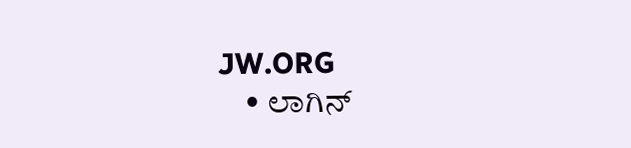JW.ORG
    • ಲಾಗಿನ್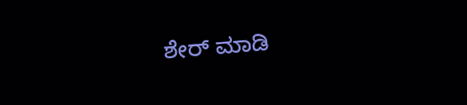ಶೇರ್ ಮಾಡಿ